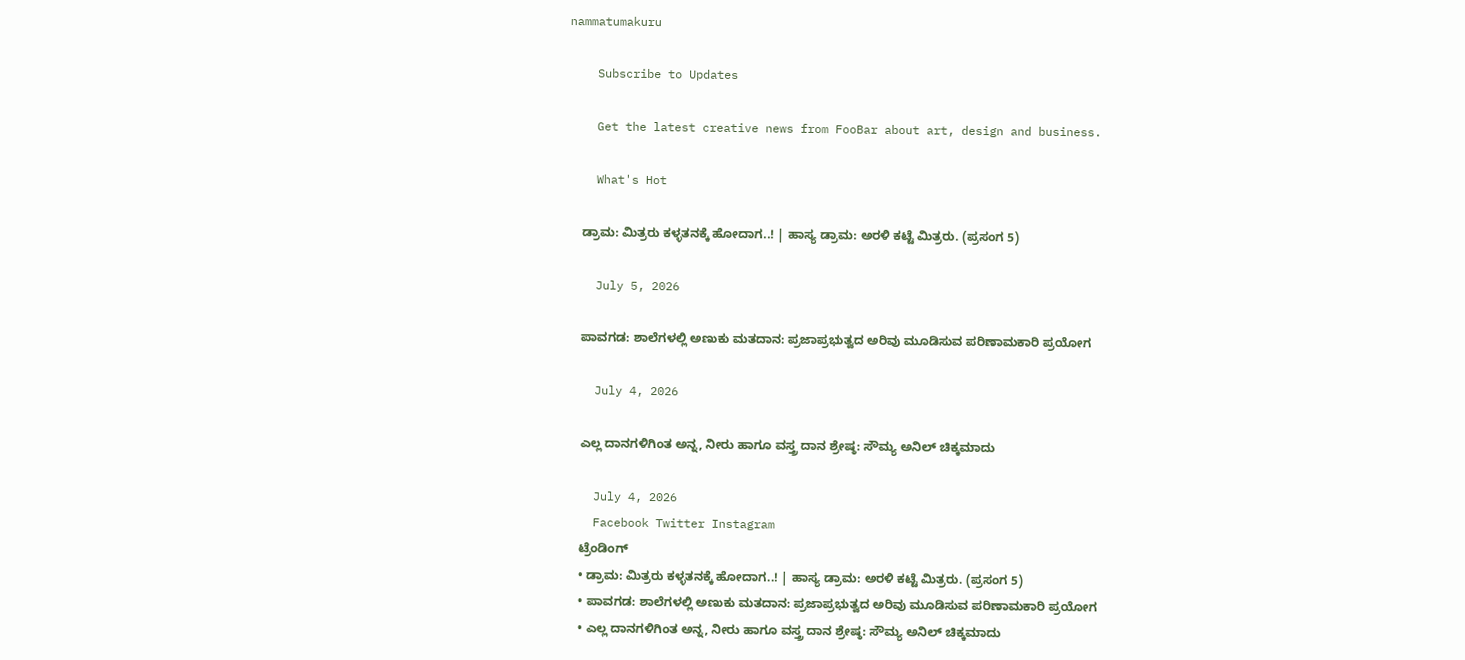nammatumakuru

    Subscribe to Updates

    Get the latest creative news from FooBar about art, design and business.

    What's Hot

    ಡ್ರಾಮ: ಮಿತ್ರರು ಕಳ್ಳತನಕ್ಕೆ ಹೋದಾಗ..! | ಹಾಸ್ಯ ಡ್ರಾಮ: ಅರಳಿ ಕಟ್ಟೆ ಮಿತ್ರರು. (ಪ್ರಸಂಗ 5)

    July 5, 2026

    ಪಾವಗಡ: ಶಾಲೆಗಳಲ್ಲಿ ಅಣುಕು ಮತದಾನ: ಪ್ರಜಾಪ್ರಭುತ್ವದ ಅರಿವು ಮೂಡಿಸುವ ಪರಿಣಾಮಕಾರಿ ಪ್ರಯೋಗ

    July 4, 2026

    ಎಲ್ಲ ದಾನಗಳಿಗಿಂತ ಅನ್ನ, ನೀರು ಹಾಗೂ ವಸ್ತ್ರ ದಾನ ಶ್ರೇಷ್ಠ: ಸೌಮ್ಯ ಅನಿಲ್ ಚಿಕ್ಕಮಾದು

    July 4, 2026
    Facebook Twitter Instagram
    ಟ್ರೆಂಡಿಂಗ್
    • ಡ್ರಾಮ: ಮಿತ್ರರು ಕಳ್ಳತನಕ್ಕೆ ಹೋದಾಗ..! | ಹಾಸ್ಯ ಡ್ರಾಮ: ಅರಳಿ ಕಟ್ಟೆ ಮಿತ್ರರು. (ಪ್ರಸಂಗ 5)
    • ಪಾವಗಡ: ಶಾಲೆಗಳಲ್ಲಿ ಅಣುಕು ಮತದಾನ: ಪ್ರಜಾಪ್ರಭುತ್ವದ ಅರಿವು ಮೂಡಿಸುವ ಪರಿಣಾಮಕಾರಿ ಪ್ರಯೋಗ
    • ಎಲ್ಲ ದಾನಗಳಿಗಿಂತ ಅನ್ನ, ನೀರು ಹಾಗೂ ವಸ್ತ್ರ ದಾನ ಶ್ರೇಷ್ಠ: ಸೌಮ್ಯ ಅನಿಲ್ ಚಿಕ್ಕಮಾದು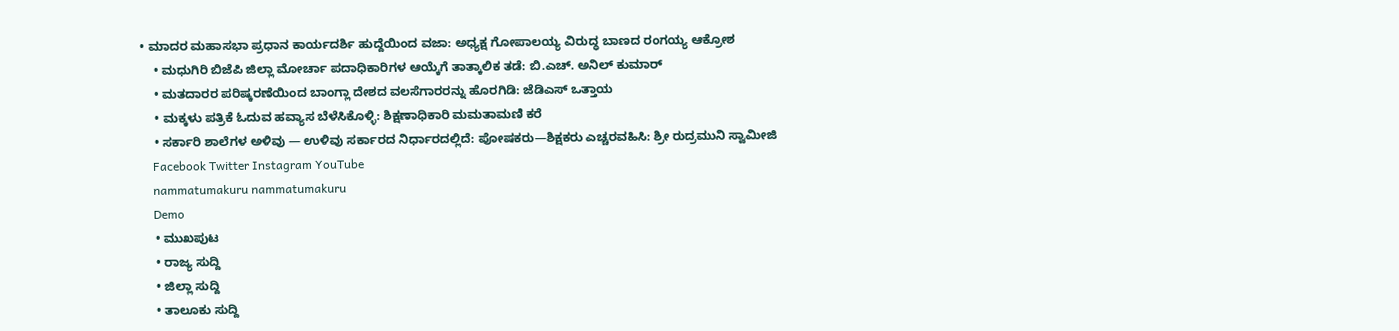• ಮಾದರ ಮಹಾಸಭಾ ಪ್ರಧಾನ ಕಾರ್ಯದರ್ಶಿ ಹುದ್ದೆಯಿಂದ ವಜಾ: ಅಧ್ಯಕ್ಷ ಗೋಪಾಲಯ್ಯ ವಿರುದ್ಧ ಬಾಣದ ರಂಗಯ್ಯ ಆಕ್ರೋಶ
    • ಮಧುಗಿರಿ ಬಿಜೆಪಿ ಜಿಲ್ಲಾ ಮೋರ್ಚಾ ಪದಾಧಿಕಾರಿಗಳ ಆಯ್ಕೆಗೆ ತಾತ್ಕಾಲಿಕ ತಡೆ: ಬಿ.ಎಚ್. ಅನಿಲ್ ಕುಮಾರ್
    • ಮತದಾರರ ಪರಿಷ್ಕರಣೆಯಿಂದ ಬಾಂಗ್ಲಾ ದೇಶದ ವಲಸೆಗಾರರನ್ನು ಹೊರಗಿಡಿ: ಜೆಡಿಎಸ್ ಒತ್ತಾಯ
    • ಮಕ್ಕಳು ಪತ್ರಿಕೆ ಓದುವ ಹವ್ಯಾಸ ಬೆಳೆಸಿಕೊಳ್ಳಿ: ಶಿಕ್ಷಣಾಧಿಕಾರಿ ಮಮತಾಮಣಿ ಕರೆ
    • ಸರ್ಕಾರಿ ಶಾಲೆಗಳ ಅಳಿವು — ಉಳಿವು ಸರ್ಕಾರದ ನಿರ್ಧಾರದಲ್ಲಿದೆ: ಪೋಷಕರು—ಶಿಕ್ಷಕರು ಎಚ್ಚರವಹಿಸಿ: ಶ್ರೀ ರುದ್ರಮುನಿ ಸ್ವಾಮೀಜಿ
    Facebook Twitter Instagram YouTube
    nammatumakuru nammatumakuru
    Demo
    • ಮುಖಪುಟ
    • ರಾಜ್ಯ ಸುದ್ದಿ
    • ಜಿಲ್ಲಾ ಸುದ್ದಿ
    • ತಾಲೂಕು ಸುದ್ದಿ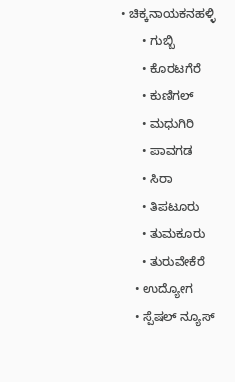• ಚಿಕ್ಕನಾಯಕನಹಳ್ಳಿ
      • ಗುಬ್ಬಿ
      • ಕೊರಟಗೆರೆ
      • ಕುಣಿಗಲ್
      • ಮಧುಗಿರಿ
      • ಪಾವಗಡ
      • ಸಿರಾ
      • ತಿಪಟೂರು
      • ತುಮಕೂರು
      • ತುರುವೇಕೆರೆ
    • ಉದ್ಯೋಗ
    • ಸ್ಪೆಷಲ್ ನ್ಯೂಸ್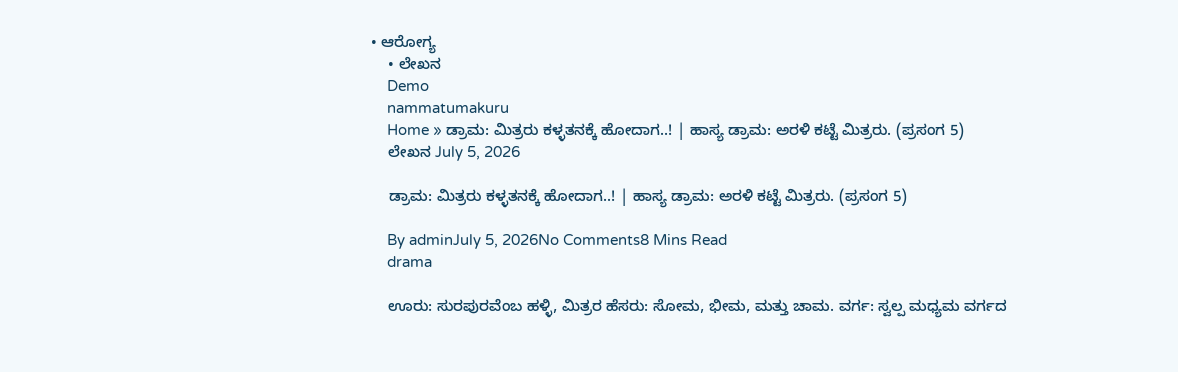• ಆರೋಗ್ಯ
    • ಲೇಖನ
    Demo
    nammatumakuru
    Home » ಡ್ರಾಮ: ಮಿತ್ರರು ಕಳ್ಳತನಕ್ಕೆ ಹೋದಾಗ..! | ಹಾಸ್ಯ ಡ್ರಾಮ: ಅರಳಿ ಕಟ್ಟೆ ಮಿತ್ರರು. (ಪ್ರಸಂಗ 5)
    ಲೇಖನ July 5, 2026

    ಡ್ರಾಮ: ಮಿತ್ರರು ಕಳ್ಳತನಕ್ಕೆ ಹೋದಾಗ..! | ಹಾಸ್ಯ ಡ್ರಾಮ: ಅರಳಿ ಕಟ್ಟೆ ಮಿತ್ರರು. (ಪ್ರಸಂಗ 5)

    By adminJuly 5, 2026No Comments8 Mins Read
    drama

    ಊರು: ಸುರಪುರವೆಂಬ ಹಳ್ಳಿ, ಮಿತ್ರರ ಹೆಸರು: ಸೋಮ, ಭೀಮ, ಮತ್ತು ಚಾಮ. ವರ್ಗ: ಸ್ವಲ್ಪ ಮಧ್ಯಮ ವರ್ಗದ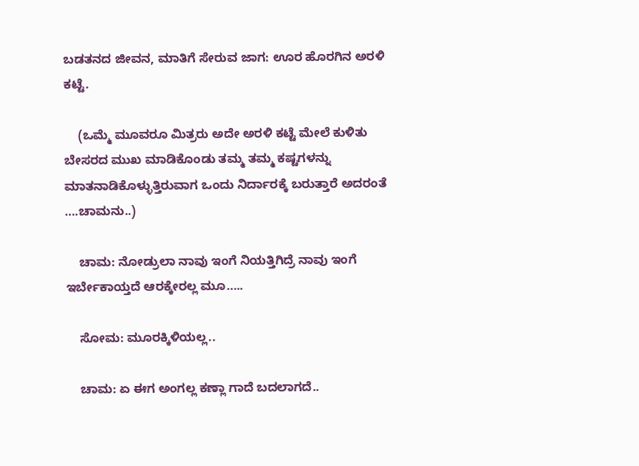ಬಡತನದ ಜೀವನ, ಮಾತಿಗೆ ಸೇರುವ ಜಾಗ: ಊರ ಹೊರಗಿನ ಅರಳಿ ಕಟ್ಟೆ.

    (ಒಮ್ಮೆ ಮೂವರೂ ಮಿತ್ರರು ಅದೇ ಅರಳಿ ಕಟ್ಟೆ ಮೇಲೆ ಕುಳಿತು ಬೇಸರದ ಮುಖ ಮಾಡಿಕೊಂಡು ತಮ್ಮ ತಮ್ಮ ಕಷ್ಟಗಳನ್ನು ಮಾತನಾಡಿಕೊಳ್ಳುತ್ತಿರುವಾಗ ಒಂದು ನಿರ್ದಾರಕ್ಕೆ ಬರುತ್ತಾರೆ ಅದರಂತೆ ….ಚಾಮನು..)

    ಚಾಮ: ನೋಡ್ರುಲಾ ನಾವು ಇಂಗೆ ನಿಯತ್ತಿಗಿದ್ರೆ ನಾವು ಇಂಗೆ ಇರ್ಬೇಕಾಯ್ತದೆ ಆರಕ್ಕೇರಲ್ಲ ಮೂ…..

    ಸೋಮ: ಮೂರಕ್ಕಿಳಿಯಲ್ಲ..

    ಚಾಮ: ಏ ಈಗ ಅಂಗಲ್ಲ ಕಣ್ಲಾ ಗಾದೆ ಬದಲಾಗದೆ..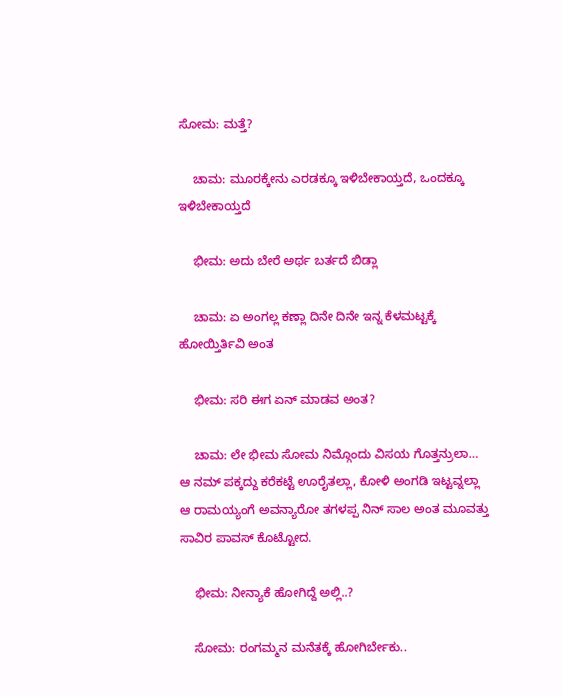ಸೋಮ: ಮತ್ತೆ?

    ಚಾಮ: ಮೂರಕ್ಕೇನು ಎರಡಕ್ಕೂ ಇಳಿಬೇಕಾಯ್ತದೆ, ಒಂದಕ್ಕೂ ಇಳಿಬೇಕಾಯ್ತದೆ

    ಭೀಮ: ಅದು ಬೇರೆ ಅರ್ಥ ಬರ್ತದೆ ಬಿಡ್ಲಾ

    ಚಾಮ: ಏ ಅಂಗಲ್ಲ ಕಣ್ಲಾ ದಿನೇ ದಿನೇ ಇನ್ನ ಕೆಳಮಟ್ಟಕ್ಕೆ ಹೋಯ್ತಿರ್ತಿವಿ ಅಂತ

    ಭೀಮ: ಸರಿ ಈಗ ಏನ್ ಮಾಡವ ಅಂತ?

    ಚಾಮ: ಲೇ ಭೀಮ ಸೋಮ ನಿಮ್ಗೊಂದು ವಿಸಯ ಗೊತ್ತನ್ರುಲಾ… ಆ ನಮ್ ಪಕ್ಕದ್ದು ಕರೆಕಟ್ಟೆ ಊರೈತಲ್ಲಾ, ಕೋಳಿ ಅಂಗಡಿ ಇಟ್ಟವ್ನಲ್ಲಾ ಆ ರಾಮಯ್ಯಂಗೆ ಅವನ್ಯಾರೋ ತಗಳಪ್ಪ ನಿನ್ ಸಾಲ ಅಂತ ಮೂವತ್ತು ಸಾವಿರ ಪಾವಸ್ ಕೊಟ್ಟೋದ.

    ಭೀಮ: ನೀನ್ಯಾಕೆ ಹೋಗಿದ್ದೆ ಅಲ್ಲಿ..?

    ಸೋಮ: ರಂಗಮ್ಮನ ಮನೆತಕ್ಕೆ ಹೋಗಿರ್ಬೇಕು..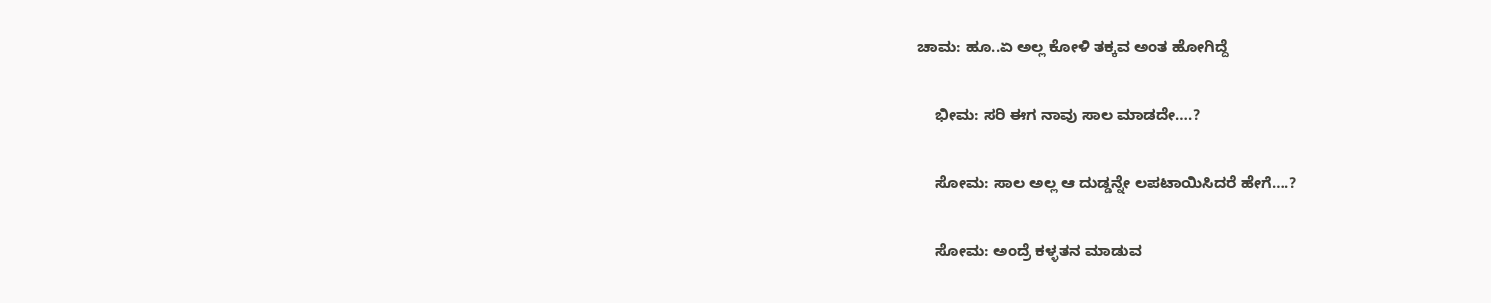ಚಾಮ: ಹೂ..ಏ ಅಲ್ಲ ಕೋಳಿ ತಕ್ಕವ ಅಂತ ಹೋಗಿದ್ದೆ

    ಭೀಮ: ಸರಿ ಈಗ ನಾವು ಸಾಲ ಮಾಡದೇ….?

    ಸೋಮ: ಸಾಲ ಅಲ್ಲ ಆ ದುಡ್ಡನ್ನೇ ಲಪಟಾಯಿಸಿದರೆ ಹೇಗೆ….?

    ಸೋಮ: ಅಂದ್ರೆ ಕಳ್ಳತನ ಮಾಡುವ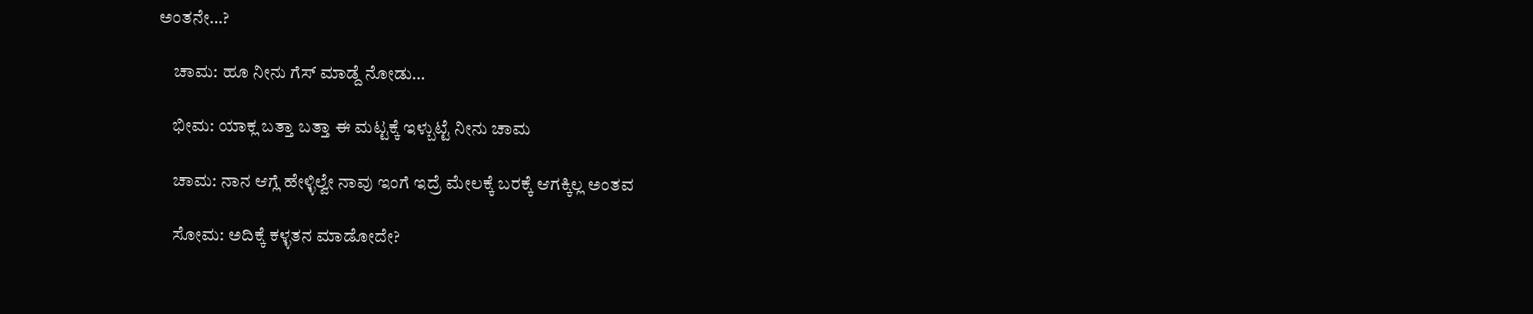ಅಂತನೇ…?

    ಚಾಮ: ಹೂ ನೀನು ಗೆಸ್ ಮಾಡ್ದೆ ನೋಡು…

    ಭೀಮ: ಯಾಕ್ಲ ಬತ್ತಾ ಬತ್ತಾ ಈ ಮಟ್ಟಕ್ಕೆ ಇಳ್ಬುಟ್ಟೆ ನೀನು ಚಾಮ

    ಚಾಮ: ನಾನ ಆಗ್ಲೆ ಹೇಳ್ಳಿಲ್ವೇ ನಾವು ಇಂಗೆ ಇದ್ರೆ ಮೇಲಕ್ಕೆ ಬರಕ್ಕೆ ಆಗಕ್ಕಿಲ್ಲ ಅಂತವ

    ಸೋಮ: ಅದಿಕ್ಕೆ ಕಳ್ಳತನ ಮಾಡೋದೇ?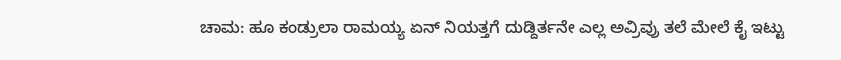ಚಾಮ: ಹೂ ಕಂಡ್ರುಲಾ ರಾಮಯ್ಯ ಏನ್ ನಿಯತ್ತಗೆ ದುಡ್ದಿರ್ತನೇ ಎಲ್ಲ ಅವ್ರಿವ್ರು ತಲೆ ಮೇಲೆ ಕೈ ಇಟ್ಟು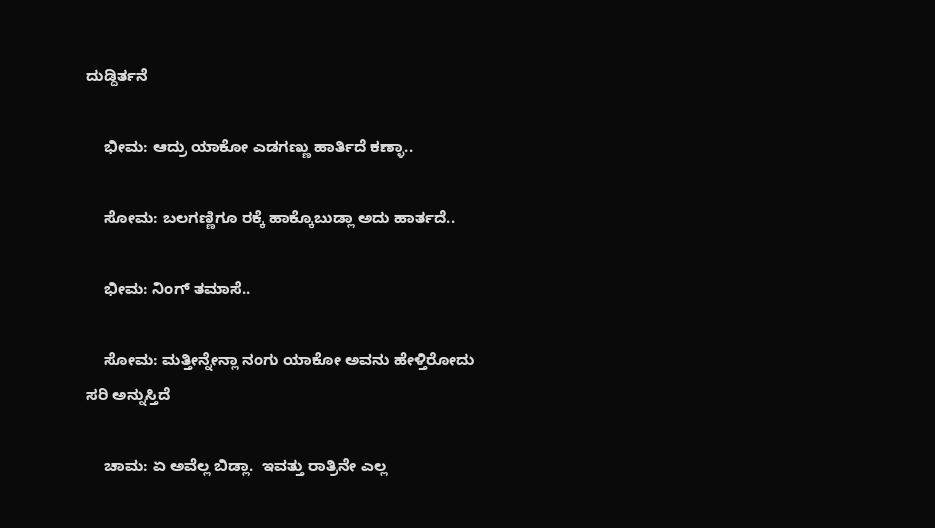ದುಡ್ದಿರ್ತನೆ

    ಭೀಮ: ಆದ್ರು ಯಾಕೋ ಎಡಗಣ್ಣು ಹಾರ್ತಿದೆ ಕಣ್ಳಾ..

    ಸೋಮ: ಬಲಗಣ್ಣಿಗೂ ರಕ್ಕೆ ಹಾಕ್ಕೊಬುಡ್ಲಾ ಅದು ಹಾರ್ತದೆ..

    ಭೀಮ: ನಿಂಗ್ ತಮಾಸೆ..

    ಸೋಮ: ಮತ್ತೀನ್ನೇನ್ಲಾ ನಂಗು ಯಾಕೋ ಅವನು ಹೇಳ್ತಿರೋದು ಸರಿ ಅನ್ನುಸ್ತಿದೆ

    ಚಾಮ: ಏ ಅವೆಲ್ಲ ಬಿಡ್ಲಾ.  ಇವತ್ತು ರಾತ್ರಿನೇ ಎಲ್ಲ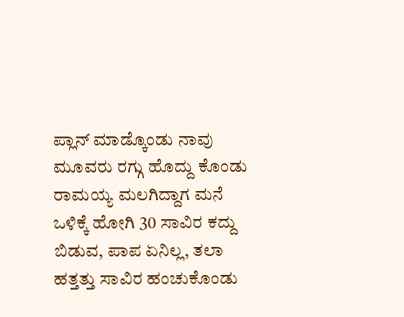ಪ್ಲಾನ್ ಮಾಡ್ಕೊಂಡು ನಾವು ಮೂವರು ರಗ್ಗು ಹೊದ್ದು ಕೊಂಡು ರಾಮಯ್ಯ ಮಲಗಿದ್ದಾಗ ಮನೆ ಒಳಿಕ್ಕೆ ಹೋಗಿ 30 ಸಾವಿರ ಕದ್ದು ಬಿಡುವ, ಪಾಪ ಏನಿಲ್ಲ, ತಲಾ ಹತ್ತತ್ತು ಸಾವಿರ ಹಂಚುಕೊಂಡು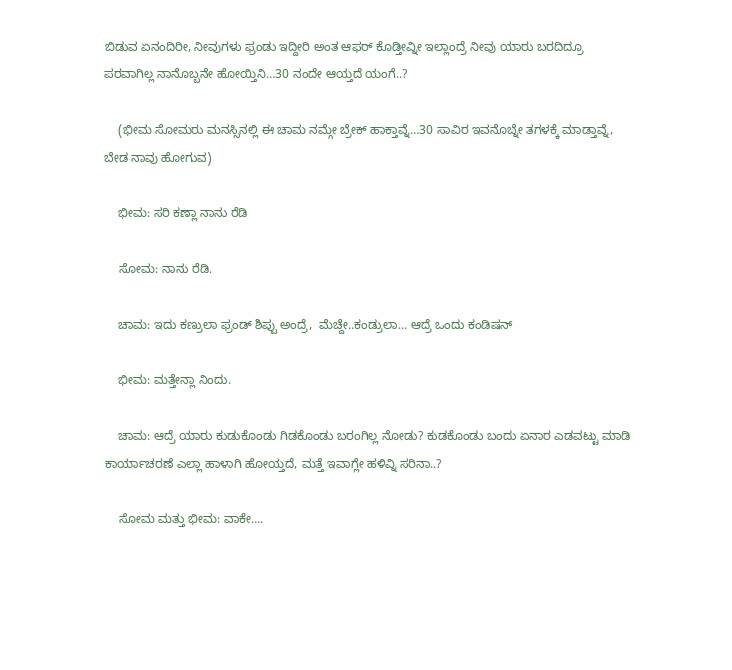ಬಿಡುವ ಏನಂದಿರೀ, ನೀವುಗಳು ಫ್ರಂಡು ಇದ್ದೀರಿ ಅಂತ ಆಫರ್ ಕೊಡ್ತೀವ್ನೀ ಇಲ್ಲಾಂದ್ರೆ ನೀವು ಯಾರು ಬರದಿದ್ರೂ ಪರವಾಗಿಲ್ಲ ನಾನೊಬ್ಬನೇ ಹೋಯ್ತಿನಿ…30 ನಂದೇ ಆಯ್ತದೆ ಯಂಗೆ..?

    (ಭೀಮ ಸೋಮರು ಮನಸ್ಸಿನಲ್ಲಿ ಈ ಚಾಮ ನಮ್ಗೇ ಬ್ರೇಕ್ ಹಾಕ್ತಾವ್ನೆ…30 ಸಾವಿರ ಇವನೊಬ್ನೇ ತಗಳಕ್ಕೆ ಮಾಡ್ತಾವ್ನೆ, ಬೇಡ ನಾವು ಹೋಗುವ)

    ಭೀಮ: ಸರಿ ಕಣ್ಲಾ ನಾನು ರೆಡಿ

    ಸೋಮ: ನಾನು ರೆಡಿ.

    ಚಾಮ: ಇದು ಕಣ್ರುಲಾ ಫ್ರಂಡ್ ಶಿಪ್ಪು ಅಂದ್ರೆ,  ಮೆಚ್ದೇ..ಕಂಡ್ರುಲಾ… ಆದ್ರೆ ಒಂದು ಕಂಡಿಷನ್

    ಭೀಮ: ಮತ್ತೇನ್ಲಾ ನಿಂದು.

    ಚಾಮ: ಆದ್ರೆ ಯಾರು ಕುಡುಕೊಂಡು ಗಿಡಕೊಂಡು ಬರಂಗಿಲ್ಲ ನೋಡು? ಕುಡಕೊಂಡು ಬಂದು ಏನಾರ ಎಡವಟ್ಟು ಮಾಡಿ ಕಾರ್ಯಾಚರಣೆ ಎಲ್ಲಾ ಹಾಳಾಗಿ ಹೋಯ್ತದೆ, ಮತ್ತೆ ಇವಾಗ್ಲೇ ಹಳಿವ್ನಿ ಸರಿನಾ..?

    ಸೋಮ ಮತ್ತು ಭೀಮ: ವಾಕೇ….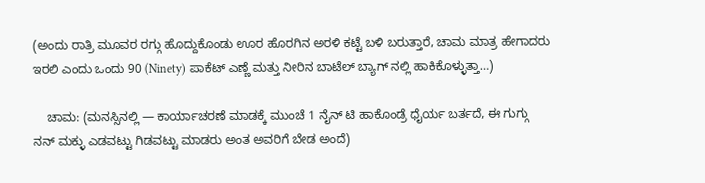(ಅಂದು ರಾತ್ರಿ ಮೂವರ ರಗ್ಗು ಹೊದ್ದುಕೊಂಡು ಊರ ಹೊರಗಿನ ಅರಳಿ ಕಟ್ಟೆ ಬಳಿ ಬರುತ್ತಾರೆ, ಚಾಮ ಮಾತ್ರ ಹೇಗಾದರು ಇರಲಿ ಎಂದು ಒಂದು 90 (Ninety) ಪಾಕೆಟ್ ಎಣ್ಣೆ ಮತ್ತು ನೀರಿನ ಬಾಟೆಲ್ ಬ್ಯಾಗ್ ನಲ್ಲಿ ಹಾಕಿಕೊಳ್ಳುತ್ತಾ…)

    ಚಾಮ: (ಮನಸ್ಸಿನಲ್ಲಿ — ಕಾರ್ಯಾಚರಣೆ ಮಾಡಕ್ಕೆ ಮುಂಚೆ 1 ನೈನ್ ಟಿ ಹಾಕೊಂಡ್ರೆ ಧೈರ್ಯ ಬರ್ತದೆ, ಈ ಗುಗ್ಗು ನನ್ ಮಕ್ಳು ಎಡವಟ್ಟು ಗಿಡವಟ್ಟು ಮಾಡರು ಅಂತ ಅವರಿಗೆ ಬೇಡ ಅಂದೆ)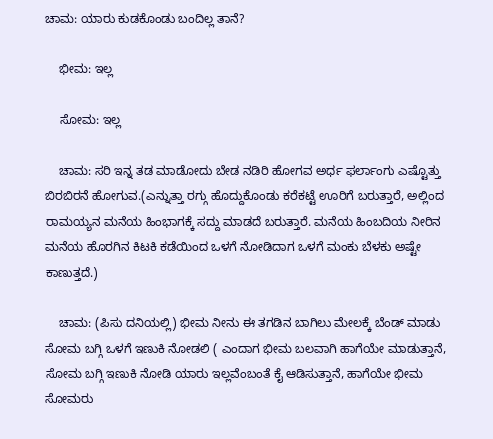ಚಾಮ: ಯಾರು ಕುಡಕೊಂಡು ಬಂದಿಲ್ಲ ತಾನೆ?

    ಭೀಮ: ಇಲ್ಲ

    ಸೋಮ: ಇಲ್ಲ

    ಚಾಮ: ಸರಿ ಇನ್ನ ತಡ ಮಾಡೋದು ಬೇಡ ನಡಿರಿ ಹೋಗವ ಅರ್ಧ ಫರ್ಲಾಂಗು ಎಷ್ಟೊತ್ತು ಬಿರಬಿರನೆ ಹೋಗುವ.(ಎನ್ನುತ್ತಾ ರಗ್ಗು ಹೊದ್ದುಕೊಂಡು ಕರೆಕಟ್ಟೆ ಊರಿಗೆ ಬರುತ್ತಾರೆ, ಅಲ್ಲಿಂದ ರಾಮಯ್ಯನ ಮನೆಯ ಹಿಂಭಾಗಕ್ಕೆ ಸದ್ದು ಮಾಡದೆ ಬರುತ್ತಾರೆ. ಮನೆಯ ಹಿಂಬದಿಯ ನೀರಿನ ಮನೆಯ ಹೊರಗಿನ ಕಿಟಕಿ ಕಡೆಯಿಂದ ಒಳಗೆ ನೋಡಿದಾಗ ಒಳಗೆ ಮಂಕು ಬೆಳಕು ಅಷ್ಟೇ ಕಾಣುತ್ತದೆ.)

    ಚಾಮ: (ಪಿಸು ದನಿಯಲ್ಲಿ) ಭೀಮ ನೀನು ಈ ತಗಡಿನ ಬಾಗಿಲು ಮೇಲಕ್ಕೆ ಬೆಂಡ್ ಮಾಡು ಸೋಮ ಬಗ್ಗಿ ಒಳಗೆ ಇಣುಕಿ ನೋಡಲಿ ( ಎಂದಾಗ ಭೀಮ ಬಲವಾಗಿ ಹಾಗೆಯೇ ಮಾಡುತ್ತಾನೆ, ಸೋಮ ಬಗ್ಗಿ ಇಣುಕಿ ನೋಡಿ ಯಾರು ಇಲ್ಲವೆಂಬಂತೆ ಕೈ ಆಡಿಸುತ್ತಾನೆ, ಹಾಗೆಯೇ ಭೀಮ ಸೋಮರು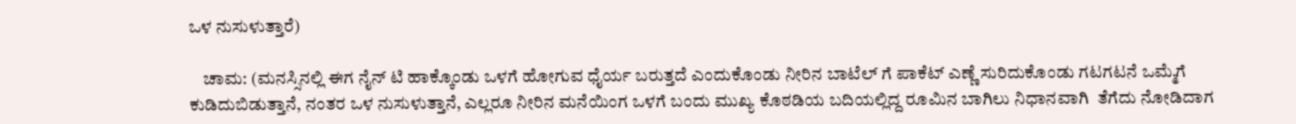ಒಳ ನುಸುಳುತ್ತಾರೆ)

    ಚಾಮ: (ಮನಸ್ಸಿನಲ್ಲಿ ಈಗ ನೈನ್ ಟಿ ಹಾಕ್ಕೊಂಡು ಒಳಗೆ ಹೋಗುವ ಧೈರ್ಯ ಬರುತ್ತದೆ ಎಂದುಕೊಂಡು ನೀರಿನ ಬಾಟೆಲ್ ಗೆ ಪಾಕೆಟ್ ಎಣ್ಣೆ ಸುರಿದುಕೊಂಡು ಗಟಗಟನೆ ಒಮ್ಮೆಗೆ ಕುಡಿದುಬಿಡುತ್ತಾನೆ, ನಂತರ ಒಳ ನುಸುಳುತ್ತಾನೆ, ಎಲ್ಲರೂ ನೀರಿನ ಮನೆಯಿಂಗ ಒಳಗೆ ಬಂದು ಮುಖ್ಯ ಕೊಠಡಿಯ ಬದಿಯಲ್ಲಿದ್ದ ರೂಮಿನ ಬಾಗಿಲು ನಿಧಾನವಾಗಿ  ತೆಗೆದು ನೋಡಿದಾಗ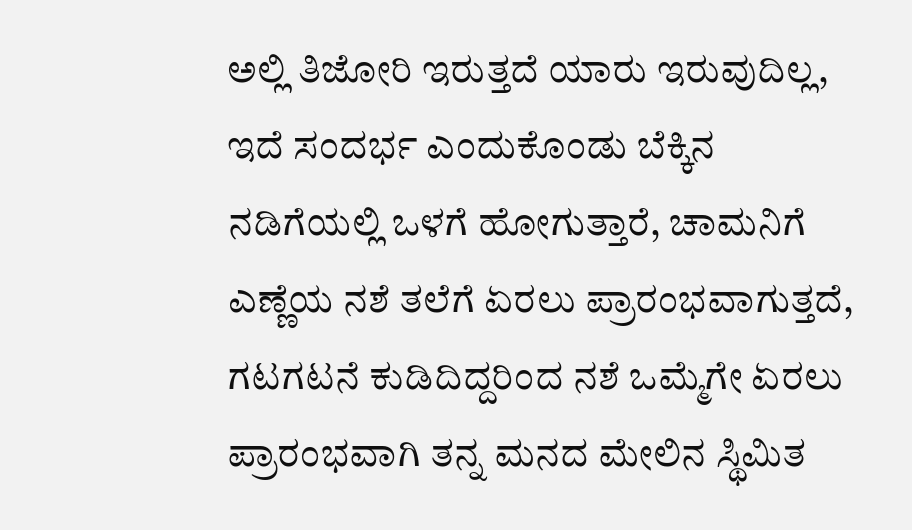ಅಲ್ಲಿ ತಿಜೋರಿ ಇರುತ್ತದೆ ಯಾರು ಇರುವುದಿಲ್ಲ, ಇದೆ ಸಂದರ್ಭ ಎಂದುಕೊಂಡು ಬೆಕ್ಕಿನ ನಡಿಗೆಯಲ್ಲಿ ಒಳಗೆ ಹೋಗುತ್ತಾರೆ, ಚಾಮನಿಗೆ ಎಣ್ಣೆಯ ನಶೆ ತಲೆಗೆ ಏರಲು ಪ್ರಾರಂಭವಾಗುತ್ತದೆ, ಗಟಗಟನೆ ಕುಡಿದಿದ್ದರಿಂದ ನಶೆ ಒಮ್ಮೆಗೇ ಏರಲು ಪ್ರಾರಂಭವಾಗಿ ತನ್ನ ಮನದ ಮೇಲಿನ ಸ್ಥಿಮಿತ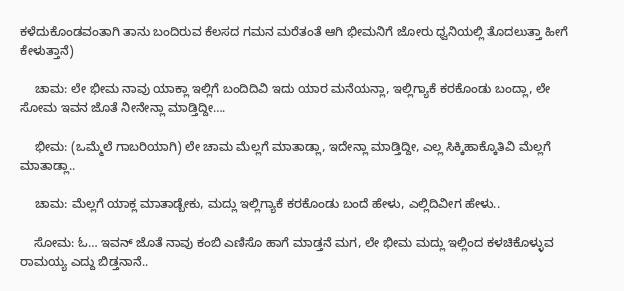ಕಳೆದುಕೊಂಡವಂತಾಗಿ ತಾನು ಬಂದಿರುವ ಕೆಲಸದ ಗಮನ ಮರೆತಂತೆ ಆಗಿ ಭೀಮನಿಗೆ ಜೋರು ಧ್ವನಿಯಲ್ಲಿ ತೊದಲುತ್ತಾ ಹೀಗೆ ಕೇಳುತ್ತಾನೆ)

    ಚಾಮ: ಲೇ ಭೀಮ ನಾವು ಯಾಕ್ಲಾ ಇಲ್ಲಿಗೆ ಬಂದಿದಿವಿ ಇದು ಯಾರ ಮನೆಯನ್ಲಾ, ಇಲ್ಲಿಗ್ಯಾಕೆ ಕರಕೊಂಡು ಬಂದ್ಲಾ, ಲೇ ಸೋಮ ಇವನ ಜೊತೆ ನೀನೇನ್ಲಾ ಮಾಡ್ತಿದ್ದೀ….

    ಭೀಮ: (ಒಮ್ಮೆಲೆ ಗಾಬರಿಯಾಗಿ) ಲೇ ಚಾಮ ಮೆಲ್ಲಗೆ ಮಾತಾಡ್ಲಾ, ಇದೇನ್ಲಾ ಮಾಡ್ತಿದ್ದೀ, ಎಲ್ಲ ಸಿಕ್ಕಿಹಾಕ್ಕೊತಿವಿ ಮೆಲ್ಲಗೆ ಮಾತಾಡ್ಲಾ..

    ಚಾಮ: ಮೆಲ್ಲಗೆ ಯಾಕ್ಲ ಮಾತಾಡ್ಬೇಕು, ಮದ್ಲು ಇಲ್ಲಿಗ್ಯಾಕೆ ಕರಕೊಂಡು ಬಂದೆ ಹೇಳು, ಎಲ್ಲಿದಿವೀಗ ಹೇಳು..

    ಸೋಮ: ಓ… ಇವನ್ ಜೊತೆ ನಾವು ಕಂಬಿ ಎಣಿಸೊ ಹಾಗೆ ಮಾಡ್ತನೆ ಮಗ, ಲೇ ಭೀಮ ಮದ್ಲು ಇಲ್ಲಿಂದ ಕಳಚಿಕೊಳ್ಳುವ ರಾಮಯ್ಯ ಎದ್ದು ಬಿಡ್ತನಾನೆ..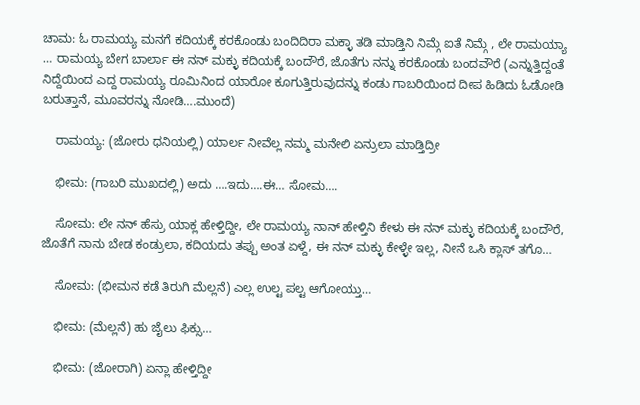ಚಾಮ: ಓ ರಾಮಯ್ಯ ಮನಗೆ ಕದಿಯಕ್ಕೆ ಕರಕೊಂಡು ಬಂದಿದಿರಾ ಮಕ್ಳಾ ತಡಿ ಮಾಡ್ತಿನಿ ನಿಮ್ಗೆ ಐತೆ ನಿಮ್ಗೆ , ಲೇ ರಾಮಯ್ಯಾ … ರಾಮಯ್ಯ ಬೇಗ ಬಾರ್ಲಾ ಈ ನನ್ ಮಕ್ಳು ಕದಿಯಕ್ಕೆ ಬಂದೌರೆ, ಜೊತೆಗು ನನ್ನು ಕರಕೊಂಡು ಬಂದವೌರೆ (ಎನ್ನುತ್ತಿದ್ದಂತೆ ನಿದ್ದೆಯಿಂದ ಎದ್ದ ರಾಮಯ್ಯ ರೂಮಿನಿಂದ ಯಾರೋ ಕೂಗುತ್ತಿರುವುದನ್ನು ಕಂಡು ಗಾಬರಿಯಿಂದ ದೀಪ ಹಿಡಿದು ಓಡೋಡಿ ಬರುತ್ತಾನೆ, ಮೂವರನ್ನು ನೋಡಿ….ಮುಂದೆ)

    ರಾಮಯ್ಯ: (ಜೋರು ಧನಿಯಲ್ಲಿ) ಯಾರ್ಲ ನೀವೆಲ್ಲ ನಮ್ಮ ಮನೇಲಿ ಏನ್ರುಲಾ ಮಾಡ್ತಿದ್ರೀ

    ಭೀಮ: (ಗಾಬರಿ ಮುಖದಲ್ಲಿ) ಅದು ….ಇದು….ಈ… ಸೋಮ….

    ಸೋಮ: ಲೇ ನನ್ ಹೆಸ್ರು ಯಾಕ್ಲ ಹೇಳ್ತಿದ್ದೀ, ಲೇ ರಾಮಯ್ಯ ನಾನ್ ಹೇಳ್ತಿನಿ ಕೇಳು ಈ ನನ್ ಮಕ್ಳು ಕದಿಯಕ್ಕೆ ಬಂದೌರೆ, ಜೊತೆಗೆ ನಾನು ಬೇಡ ಕಂಡ್ರುಲಾ, ಕದಿಯದು ತಪ್ಪು ಅಂತ ಏಳ್ದೆ, ಈ ನನ್ ಮಕ್ಳು ಕೇಳ್ಳೇ ಇಲ್ಲ, ನೀನೆ ಒಸಿ ಕ್ಲಾಸ್ ತಗೊ…

    ಸೋಮ: (ಭೀಮನ ಕಡೆ ತಿರುಗಿ ಮೆಲ್ಲನೆ) ಎಲ್ಲ ಉಲ್ಟ ಪಲ್ಟ ಆಗೋಯ್ತು…

    ಭೀಮ: (ಮೆಲ್ಲನೆ) ಹು ಜೈಲು ಫಿಕ್ಸು…

    ಭೀಮ: (ಜೋರಾಗಿ) ಏನ್ಲಾ ಹೇಳ್ತಿದ್ದೀ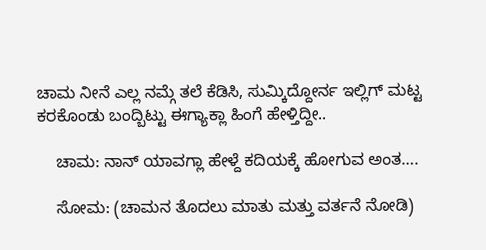ಚಾಮ ನೀನೆ ಎಲ್ಲ ನಮ್ಗೆ ತಲೆ ಕೆಡಿಸಿ, ಸುಮ್ಕಿದ್ದೋರ್ನ ಇಲ್ಲಿಗ್ ಮಟ್ಟ ಕರಕೊಂಡು ಬಂದ್ಬಿಟ್ಟು ಈಗ್ಯಾಕ್ಲಾ ಹಿಂಗೆ ಹೇಳ್ತಿದ್ದೀ..

    ಚಾಮ: ನಾನ್ ಯಾವಗ್ಲಾ ಹೇಳ್ದೆ ಕದಿಯಕ್ಕೆ ಹೋಗುವ ಅಂತ….

    ಸೋಮ: (ಚಾಮನ ತೊದಲು ಮಾತು ಮತ್ತು ವರ್ತನೆ ನೋಡಿ)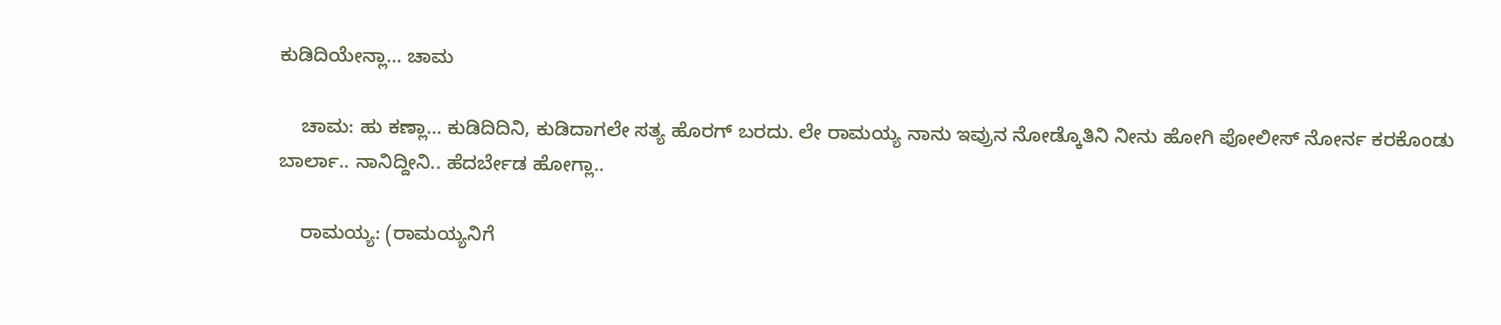ಕುಡಿದಿಯೇನ್ಲಾ… ಚಾಮ

    ಚಾಮ: ಹು ಕಣ್ಲಾ… ಕುಡಿದಿದಿನಿ, ಕುಡಿದಾಗಲೇ ಸತ್ಯ ಹೊರಗ್ ಬರದು. ಲೇ ರಾಮಯ್ಯ ನಾನು ಇವ್ರುನ ನೋಡ್ಕೊತಿನಿ ನೀನು ಹೋಗಿ ಪೋಲೀಸ್ ನೋರ್ನ ಕರಕೊಂಡು ಬಾರ್ಲಾ.. ನಾನಿದ್ದೀನಿ.. ಹೆದರ್ಬೇಡ ಹೋಗ್ಲಾ..

    ರಾಮಯ್ಯ: (ರಾಮಯ್ಯನಿಗೆ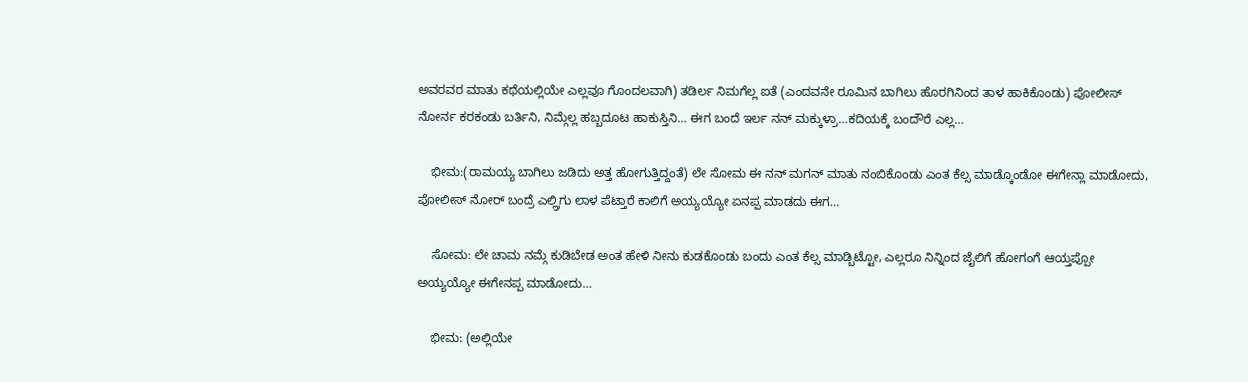ಅವರವರ ಮಾತು ಕಥೆಯಲ್ಲಿಯೇ ಎಲ್ಲವೂ ಗೊಂದಲವಾಗಿ) ತಡಿರ್ಲ ನಿಮಗೆಲ್ಲ ಐತೆ (ಎಂದವನೇ ರೂಮಿನ ಬಾಗಿಲು ಹೊರಗಿನಿಂದ ತಾಳ ಹಾಕಿಕೊಂಡು) ಪೋಲೀಸ್ ನೋರ್ನ ಕರಕಂಡು ಬರ್ತಿನಿ, ನಿಮ್ಗೆಲ್ಲ ಹಬ್ಬದೂಟ ಹಾಕುಸ್ತಿನಿ… ಈಗ ಬಂದೆ ಇರ್ಲ ನನ್ ಮಕ್ಕುಳ್ರಾ…ಕದಿಯಕ್ಕೆ ಬಂದೌರೆ ಎಲ್ಲ…

    ಭೀಮ:(ರಾಮಯ್ಯ ಬಾಗಿಲು ಜಡಿದು ಅತ್ತ ಹೋಗುತ್ತಿದ್ದಂತೆ) ಲೇ ಸೋಮ ಈ ನನ್ ಮಗನ್ ಮಾತು ನಂಬಿಕೊಂಡು ಎಂತ ಕೆಲ್ಸ ಮಾಡ್ಕೊಂಡೋ ಈಗೇನ್ಲಾ ಮಾಡೋದು, ಪೋಲೀಸ್ ನೋರ್ ಬಂದ್ರೆ ಎಲ್ಲ್ರಿಗು ಲಾಳ ಪೆಟ್ತಾರೆ ಕಾಲಿಗೆ ಅಯ್ಯಯ್ಯೋ ಏನಪ್ಪ ಮಾಡದು ಈಗ…

    ಸೋಮ: ಲೇ ಚಾಮ ನಮ್ಗೆ ಕುಡಿಬೇಡ ಅಂತ ಹೇಳಿ ನೀನು ಕುಡಕೊಂಡು ಬಂದು ಎಂತ ಕೆಲ್ಸ ಮಾಡ್ಬಿಟ್ಟೋ, ಎಲ್ಲರೂ ನಿನ್ನಿಂದ ಜೈಲಿಗೆ ಹೋಗಂಗೆ ಆಯ್ತಪ್ಪೋ ಅಯ್ಯಯ್ಯೋ ಈಗೇನಪ್ಪ ಮಾಡೋದು…

    ಭೀಮ: (ಅಲ್ಲಿಯೇ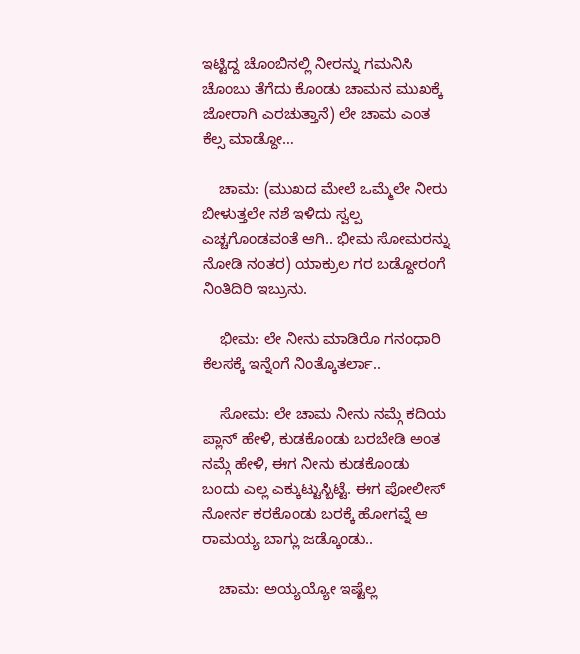ಇಟ್ಟಿದ್ದ ಚೊಂಬಿನಲ್ಲಿ ನೀರನ್ನು ಗಮನಿಸಿ ಚೊಂಬು ತೆಗೆದು ಕೊಂಡು ಚಾಮನ ಮುಖಕ್ಕೆ ಜೋರಾಗಿ ಎರಚುತ್ತಾನೆ) ಲೇ ಚಾಮ ಎಂತ ಕೆಲ್ಸ ಮಾಡ್ದೋ…

    ಚಾಮ: (ಮುಖದ ಮೇಲೆ ಒಮ್ಮೆಲೇ ನೀರು ಬೀಳುತ್ತಲೇ ನಶೆ ಇಳಿದು ಸ್ವಲ್ಪ ಎಚ್ಚಗೊಂಡವಂತೆ ಆಗಿ.. ಭೀಮ ಸೋಮರನ್ನು ನೋಡಿ ನಂತರ) ಯಾಕ್ರುಲ ಗರ ಬಡ್ದೋರಂಗೆ ನಿಂತಿದಿರಿ ಇಬ್ರುನು.

    ಭೀಮ: ಲೇ ನೀನು ಮಾಡಿರೊ ಗನಂಧಾರಿ ಕೆಲಸಕ್ಕೆ ಇನ್ನೆಂಗೆ ನಿಂತ್ಕೊತರ್ಲಾ..

    ಸೋಮ: ಲೇ ಚಾಮ ನೀನು ನಮ್ಗೆ ಕದಿಯ ಪ್ಲಾನ್ ಹೇಳಿ, ಕುಡಕೊಂಡು ಬರಬೇಡಿ ಅಂತ ನಮ್ಗೆ ಹೇಳಿ, ಈಗ ನೀನು ಕುಡಕೊಂಡು ಬಂದು ಎಲ್ಲ ಎಕ್ಕುಟ್ಟುಸ್ಬಿಟ್ಟೆ. ಈಗ ಪೋಲೀಸ್ ನೋರ್ನ ಕರಕೊಂಡು ಬರಕ್ಕೆ ಹೋಗವ್ನೆ ಆ ರಾಮಯ್ಯ ಬಾಗ್ಲು ಜಡ್ಕೊಂಡು..

    ಚಾಮ: ಅಯ್ಯಯ್ಯೋ ಇಷ್ಟೆಲ್ಲ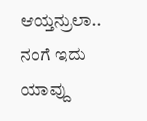ಆಯ್ತನ್ರುಲಾ.. ನಂಗೆ ಇದು ಯಾವ್ದು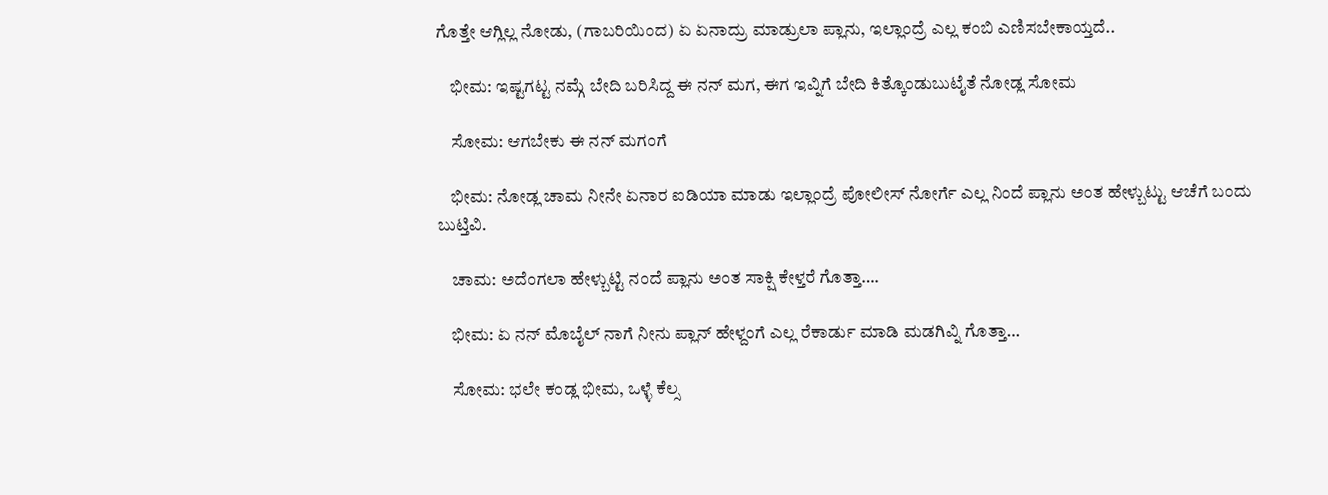ಗೊತ್ತೇ ಆಗ್ಲಿಲ್ಲ ನೋಡು, (ಗಾಬರಿಯಿಂದ) ಏ ಏನಾದ್ರು ಮಾಡ್ರುಲಾ ಪ್ಲಾನು, ಇಲ್ಲಾಂದ್ರೆ ಎಲ್ಲ ಕಂಬಿ ಎಣಿಸಬೇಕಾಯ್ತದೆ..

    ಭೀಮ: ಇಷ್ಟಗಟ್ಟ ನಮ್ಗೆ ಬೇದಿ ಬರಿಸಿದ್ದ ಈ ನನ್ ಮಗ, ಈಗ ಇವ್ನಿಗೆ ಬೇದಿ ಕಿತ್ಕೊಂಡುಬುಟೈತೆ ನೋಡ್ಲ ಸೋಮ

    ಸೋಮ: ಆಗಬೇಕು ಈ ನನ್ ಮಗಂಗೆ

    ಭೀಮ: ನೋಡ್ಲ ಚಾಮ ನೀನೇ ಏನಾರ ಐಡಿಯಾ ಮಾಡು ಇಲ್ಲಾಂದ್ರೆ ಪೋಲೀಸ್ ನೋರ್ಗೆ ಎಲ್ಲ ನಿಂದೆ ಪ್ಲಾನು ಅಂತ ಹೇಳ್ಬುಟ್ಟು ಆಚೆಗೆ ಬಂದು ಬುಟ್ತಿವಿ.

    ಚಾಮ: ಅದೆಂಗಲಾ ಹೇಳ್ಬುಟ್ಟಿ ನಂದೆ ಪ್ಲಾನು ಅಂತ ಸಾಕ್ಷಿ ಕೇಳ್ತರೆ ಗೊತ್ತಾ….

    ಭೀಮ: ಏ ನನ್ ಮೊಬೈಲ್ ನಾಗೆ ನೀನು ಪ್ಲಾನ್ ಹೇಳ್ದಂಗೆ ಎಲ್ಲ ರೆಕಾರ್ಡು ಮಾಡಿ ಮಡಗಿವ್ನಿ ಗೊತ್ತಾ…

    ಸೋಮ: ಭಲೇ ಕಂಡ್ಲ ಭೀಮ, ಒಳ್ಳೆ ಕೆಲ್ಸ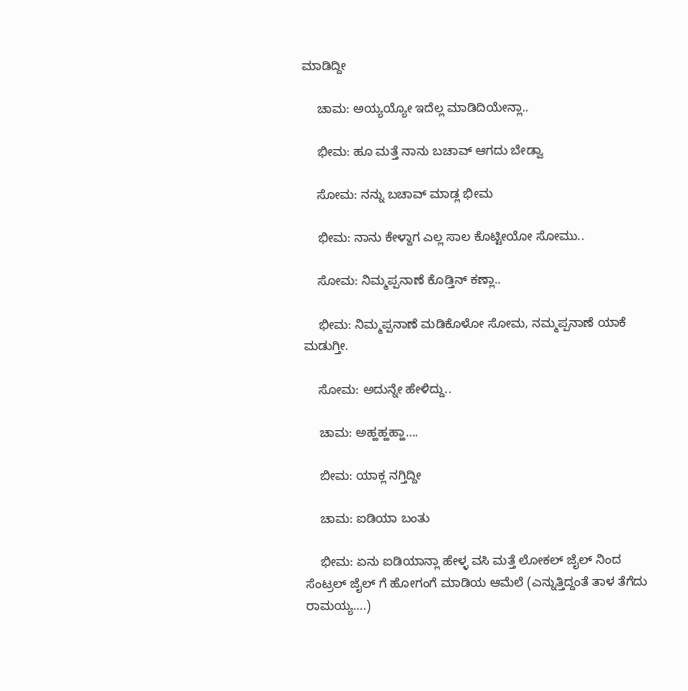ಮಾಡಿದ್ದೀ

    ಚಾಮ: ಅಯ್ಯಯ್ಯೋ ಇದೆಲ್ಲ ಮಾಡಿದಿಯೇನ್ಲಾ..

    ಭೀಮ: ಹೂ ಮತ್ತೆ ನಾನು ಬಚಾವ್ ಆಗದು ಬೇಡ್ವಾ

    ಸೋಮ: ನನ್ನು ಬಚಾವ್ ಮಾಡ್ಲ ಭೀಮ

    ಭೀಮ: ನಾನು ಕೇಳ್ದಾಗ ಎಲ್ಲ ಸಾಲ ಕೊಟ್ಟೀಯೋ ಸೋಮು..

    ಸೋಮ: ನಿಮ್ಮಪ್ಪನಾಣೆ ಕೊಡ್ತಿನ್ ಕಣ್ಲಾ..

    ಭೀಮ: ನಿಮ್ಮಪ್ಪನಾಣೆ ಮಡಿಕೊಳೋ ಸೋಮ, ನಮ್ಮಪ್ಪನಾಣೆ ಯಾಕೆ ಮಡುಗ್ತೀ.

    ಸೋಮ: ಅದುನ್ನೇ ಹೇಳಿದ್ದು..

    ಚಾಮ: ಅಹ್ಹಹ್ಹಹ್ಹಾ….

    ಬೀಮ: ಯಾಕ್ಲ ನಗ್ತಿದ್ದೀ

    ಚಾಮ: ಐಡಿಯಾ ಬಂತು

    ಭೀಮ: ಏನು ಐಡಿಯಾನ್ಲಾ ಹೇಳ್ಳ ವಸಿ ಮತ್ತೆ ಲೋಕಲ್ ಜೈಲ್ ನಿಂದ ಸೆಂಟ್ರಲ್ ಜೈಲ್ ಗೆ ಹೋಗಂಗೆ ಮಾಡಿಯ ಆಮೆಲೆ (ಎನ್ನುತ್ತಿದ್ದಂತೆ ತಾಳ ತೆಗೆದು ರಾಮಯ್ಯ….)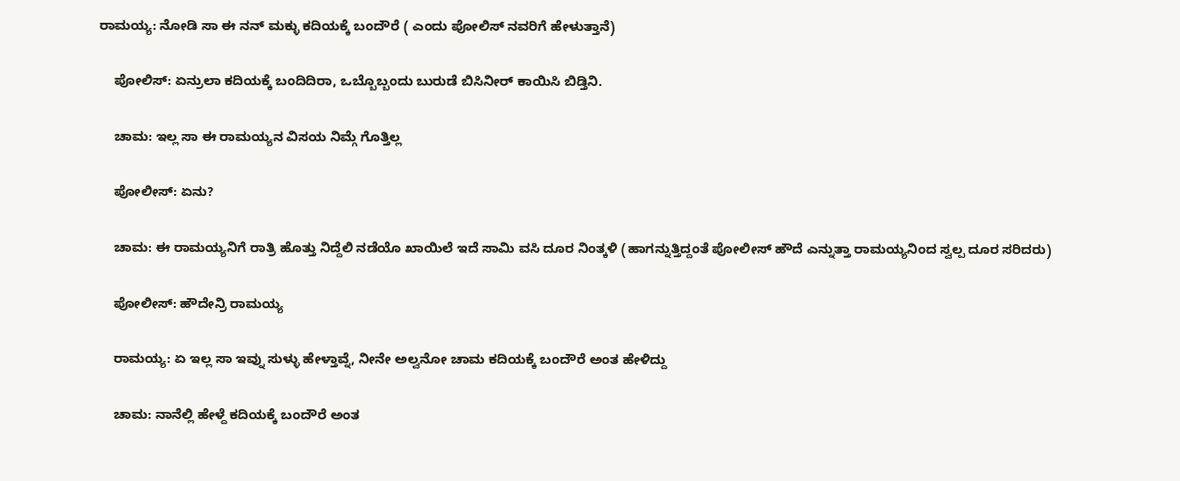ರಾಮಯ್ಯ: ನೋಡಿ ಸಾ ಈ ನನ್ ಮಕ್ಳು ಕದಿಯಕ್ಕೆ ಬಂದೌರೆ ( ಎಂದು ಪೋಲಿಸ್ ನವರಿಗೆ ಹೇಳುತ್ತಾನೆ)

    ಪೋಲಿಸ್: ಏನ್ರುಲಾ ಕದಿಯಕ್ಕೆ ಬಂದಿದಿರಾ, ಒಬ್ಬೊಬ್ಬಂದು ಬುರುಡೆ ಬಿಸಿನೀರ್ ಕಾಯಿಸಿ ಬಿಡ್ತಿನಿ.

    ಚಾಮ: ಇಲ್ಲ ಸಾ ಈ ರಾಮಯ್ಯನ ವಿಸಯ ನಿಮ್ಗೆ ಗೊತ್ತಿಲ್ಲ

    ಪೋಲೀಸ್: ಏನು?

    ಚಾಮ: ಈ ರಾಮಯ್ಯನಿಗೆ ರಾತ್ರಿ ಹೊತ್ತು ನಿದ್ದೆಲಿ ನಡೆಯೊ ಖಾಯಿಲೆ ಇದೆ ಸಾಮಿ ವಸಿ ದೂರ ನಿಂತ್ಕಳಿ (ಹಾಗನ್ನುತ್ತಿದ್ದಂತೆ ಪೋಲೀಸ್ ಹೌದೆ ಎನ್ನುತ್ತಾ ರಾಮಯ್ಯನಿಂದ ಸ್ವಲ್ಪ ದೂರ ಸರಿದರು)

    ಪೋಲೀಸ್: ಹೌದೇನ್ರಿ ರಾಮಯ್ಯ

    ರಾಮಯ್ಯ: ಏ ಇಲ್ಲ ಸಾ ಇವ್ನು ಸುಳ್ಳು ಹೇಳ್ತಾವ್ನೆ, ನೀನೇ ಅಲ್ವನೋ ಚಾಮ ಕದಿಯಕ್ಕೆ ಬಂದೌರೆ ಅಂತ ಹೇಳಿದ್ದು

    ಚಾಮ: ನಾನೆಲ್ಲಿ ಹೇಳ್ದೆ ಕದಿಯಕ್ಕೆ ಬಂದೌರೆ ಅಂತ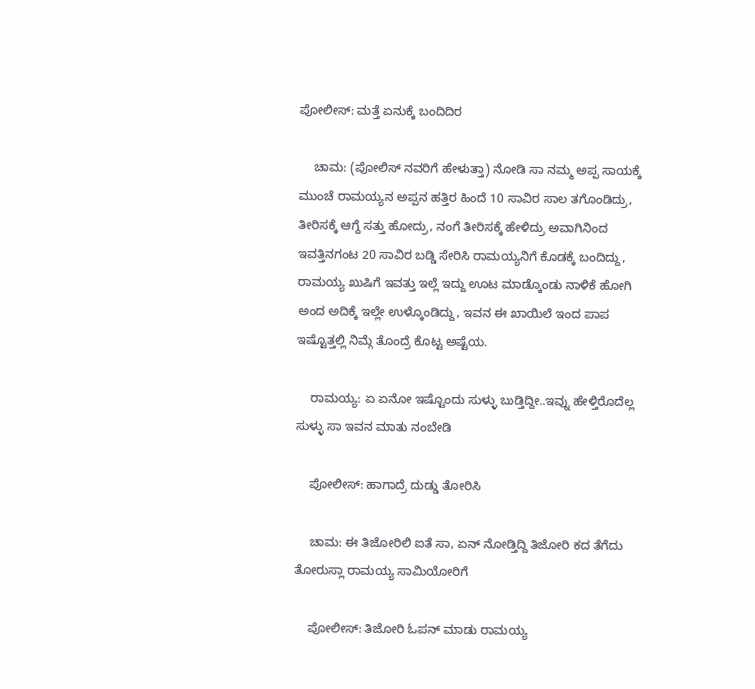ಪೋಲೀಸ್: ಮತ್ತೆ ಏನುಕ್ಕೆ ಬಂದಿದಿರ

    ಚಾಮ: (ಪೋಲಿಸ್ ನವರಿಗೆ ಹೇಳುತ್ತಾ) ನೋಡಿ ಸಾ ನಮ್ಮ ಅಪ್ಪ ಸಾಯಕ್ಕೆ ಮುಂಚೆ ರಾಮಯ್ಯನ ಅಪ್ಪನ ಹತ್ತಿರ ಹಿಂದೆ 10 ಸಾವಿರ ಸಾಲ ತಗೊಂಡಿದ್ರು, ತೀರಿಸಕ್ಕೆ ಆಗ್ದೆ ಸತ್ತು ಹೋದ್ರು, ನಂಗೆ ತೀರಿಸಕ್ಕೆ ಹೇಳಿದ್ರು ಅವಾಗಿನಿಂದ ಇವತ್ತಿನಗಂಟ 20 ಸಾವಿರ ಬಡ್ಡಿ ಸೇರಿಸಿ ರಾಮಯ್ಯನಿಗೆ ಕೊಡಕ್ಕೆ ಬಂದಿದ್ದು, ರಾಮಯ್ಯ ಖುಷಿಗೆ ಇವತ್ತು ಇಲ್ಲೆ ಇದ್ದು ಊಟ ಮಾಡ್ಕೊಂಡು ನಾಳಿಕೆ ಹೋಗಿ ಅಂದ ಅದಿಕ್ಕೆ ಇಲ್ಲೇ ಉಳ್ಕೊಂಡಿದ್ದು, ಇವನ ಈ ಖಾಯಿಲೆ ಇಂದ ಪಾಪ ಇಷ್ಟೊತ್ತಲ್ಲಿ ನಿಮ್ಗೆ ತೊಂದ್ರೆ ಕೊಟ್ಟ ಅಷ್ಟೆಯ.

    ರಾಮಯ್ಯ: ಏ ಏನೋ ಇಷ್ಟೊಂದು ಸುಳ್ಳು ಬುಡ್ತಿದ್ದೀ..ಇವ್ನು ಹೇಳ್ತಿರೊದೆಲ್ಲ ಸುಳ್ಳು ಸಾ ಇವನ ಮಾತು ನಂಬೇಡಿ

    ಪೋಲೀಸ್: ಹಾಗಾದ್ರೆ ದುಡ್ಡು ತೋರಿಸಿ

    ಚಾಮ: ಈ ತಿಜೋರಿಲಿ ಐತೆ ಸಾ, ಏನ್ ನೋಡ್ತಿದ್ದಿ ತಿಜೋರಿ ಕದ ತೆಗೆದು ತೋರುಸ್ಲಾ ರಾಮಯ್ಯ ಸಾಮಿಯೋರಿಗೆ

    ಪೋಲೀಸ್: ತಿಜೋರಿ ಓಪನ್ ಮಾಡು ರಾಮಯ್ಯ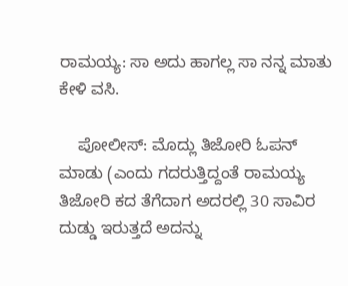ರಾಮಯ್ಯ: ಸಾ ಅದು ಹಾಗಲ್ಲ ಸಾ ನನ್ನ ಮಾತು ಕೇಳಿ ವಸಿ.

    ಪೋಲೀಸ್: ಮೊದ್ಲು ತಿಜೋರಿ ಓಪನ್ ಮಾಡು (ಎಂದು ಗದರುತ್ತಿದ್ದಂತೆ ರಾಮಯ್ಯ ತಿಜೋರಿ ಕದ ತೆಗೆದಾಗ ಅದರಲ್ಲಿ 30 ಸಾವಿರ ದುಡ್ಡು ಇರುತ್ತದೆ ಅದನ್ನು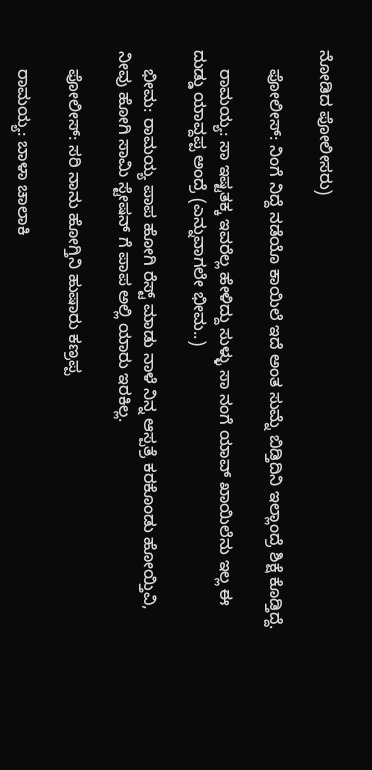ನೋಡಿದ ಪೋಲೀಸರು)

    ಪೋಲೀಸ್: ನಿಂಗೆ ನಿದ್ದೆ ನಡೆಯೊ ಕಾಯಿಲೆ ಇದೆ ಅಂತ ಸುಮ್ನೆ ಬಿಡ್ತಿದಿನಿ ಇಲ್ಲಾಂದ್ರೆ ಶಿಕ್ಷೆ ಕೊಡ್ತಿದ್ದೆ.

    ರಾಮಯ್ಯ: ಸಾ ಇಷ್ಟತಕ್ಕ ಇವರೆಲ್ಲ ಹೇಳಿದ್ದು ಸುಳ್ಳು ಸಾ ನಂಗೆ ಯಾವ್ ಖಾಯಿಲೆನು ಇಲ್ಲ ಈ ದುಡ್ಡು ಯಾವ್ದಪ್ಪ ಅಂದ್ರೆ (ಎನ್ನುವಾಗಲೇ ಭೀಮ..)

    ಭೀಮ: ರಾಮಯ್ಯ ಪಾಪ ಹೋಗಿ ರೆಸ್ಟ್ ಮಾಡು ನಾಳೆ ನಿನ್ನ ಆಸ್ಪತ್ರೆ ಕರಕೊಂಡು ಹೋಯ್ತಿವಿ, ನೀವು ಹೋಗಿ ಸಾಮಿ ಸ್ಟೇಷನ್ ಗೆ ಪಾಪ ಅಲ್ಲಿ ಯಾರು ಇರಕಿಲ್ಲ.

    ಪೋಲೀಸ್: ಸರಿ ನಾನು ಹೋಗ್ತಿನಿ ಹುಷಾರು ಕಣ್ರಪ್ಪ

    ರಾಮಯ್ಯ: ಬಾಳಾ ಚಾಲಾಕಿ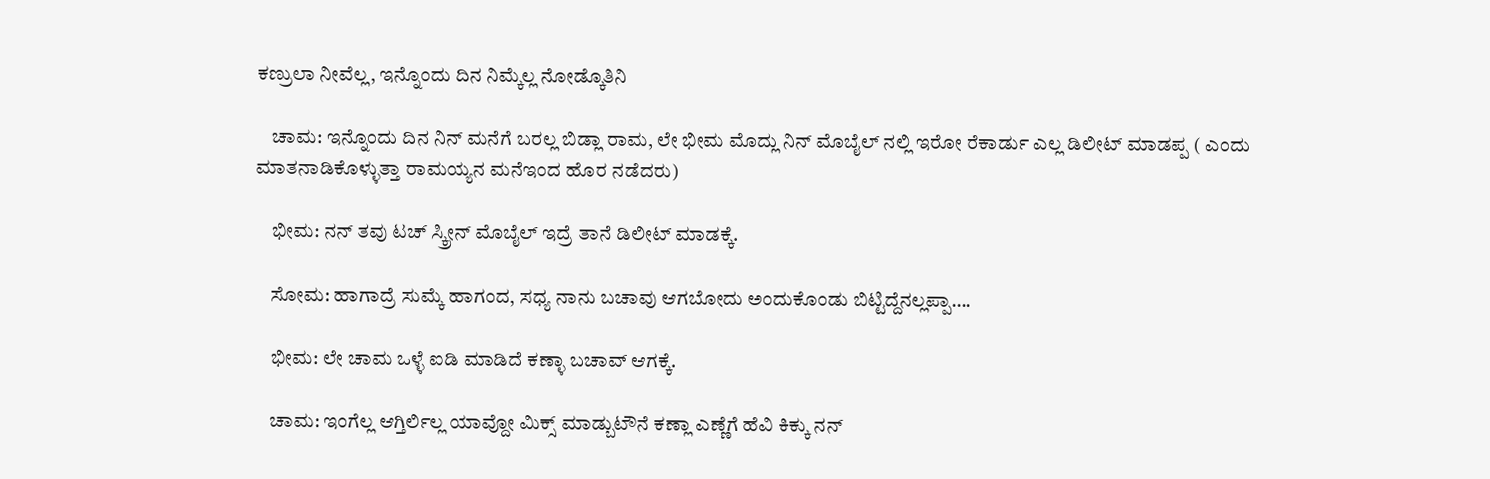ಕಣ್ರುಲಾ ನೀವೆಲ್ಲ, ಇನ್ನೊಂದು ದಿನ ನಿಮ್ಕೆಲ್ಲ ನೋಡ್ಕೊತಿನಿ

    ಚಾಮ: ಇನ್ನೊಂದು ದಿನ ನಿನ್ ಮನೆಗೆ ಬರಲ್ಲ ಬಿಡ್ಲಾ ರಾಮ, ಲೇ ಭೀಮ ಮೊದ್ಲು ನಿನ್ ಮೊಬೈಲ್ ನಲ್ಲಿ ಇರೋ ರೆಕಾರ್ಡು ಎಲ್ಲ ಡಿಲೀಟ್ ಮಾಡಪ್ಪ ( ಎಂದು ಮಾತನಾಡಿಕೊಳ್ಳುತ್ತಾ ರಾಮಯ್ಯನ ಮನೆಇಂದ ಹೊರ ನಡೆದರು)

    ಭೀಮ: ನನ್ ತವು ಟಚ್ ಸ್ಕ್ರೀನ್ ಮೊಬೈಲ್ ಇದ್ರೆ ತಾನೆ ಡಿಲೀಟ್ ಮಾಡಕ್ಕೆ.

    ಸೋಮ: ಹಾಗಾದ್ರೆ ಸುಮ್ಕೆ ಹಾಗಂದ, ಸಧ್ಯ ನಾನು ಬಚಾವು ಆಗಬೋದು ಅಂದುಕೊಂಡು ಬಿಟ್ಟಿದ್ದೆನಲ್ಲಪ್ಪಾ….

    ಭೀಮ: ಲೇ ಚಾಮ ಒಳ್ಳೆ ಐಡಿ ಮಾಡಿದೆ ಕಣ್ಳಾ ಬಚಾವ್ ಆಗಕ್ಕೆ.

    ಚಾಮ: ಇಂಗೆಲ್ಲ ಆಗ್ತಿರ್ಲಿಲ್ಲ ಯಾವ್ದೋ ಮಿಕ್ಸ್ ಮಾಡ್ಬುಟೌನೆ ಕಣ್ಲಾ ಎಣ್ಣೆಗೆ ಹೆವಿ ಕಿಕ್ಕು ನನ್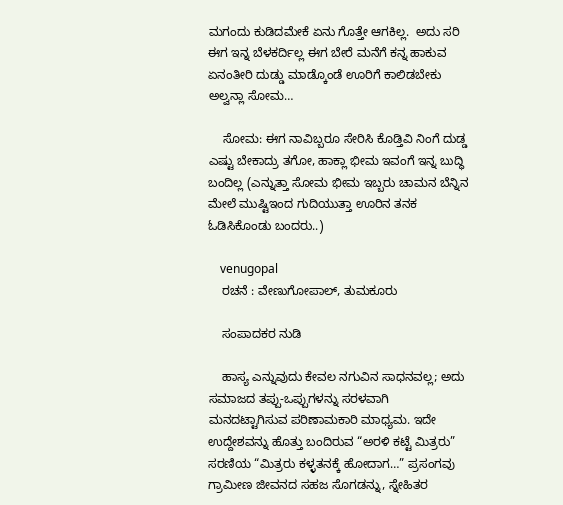ಮಗಂದು ಕುಡಿದಮೇಕೆ ಏನು ಗೊತ್ತೇ ಆಗಕಿಲ್ಲ.  ಅದು ಸರಿ ಈಗ ಇನ್ನ ಬೆಳಕರ್ದಿಲ್ಲ ಈಗ ಬೇರೆ ಮನೆಗೆ ಕನ್ನ ಹಾಕುವ ಏನಂತೀರಿ ದುಡ್ಡು ಮಾಡ್ಕೊಂಡೆ ಊರಿಗೆ ಕಾಲಿಡಬೇಕು ಅಲ್ವನ್ಲಾ ಸೋಮ…

    ಸೋಮ: ಈಗ ನಾವಿಬ್ಬರೂ ಸೇರಿಸಿ ಕೊಡ್ತಿವಿ ನಿಂಗೆ ದುಡ್ಡ ಎಷ್ಟು ಬೇಕಾದ್ರು ತಗೋ, ಹಾಕ್ಲಾ ಭೀಮ ಇವಂಗೆ ಇನ್ನ ಬುದ್ಧಿ ಬಂದಿಲ್ಲ (ಎನ್ನುತ್ತಾ ಸೋಮ ಭೀಮ ಇಬ್ಬರು ಚಾಮನ ಬೆನ್ನಿನ ಮೇಲೆ ಮುಷ್ಟಿಇಂದ ಗುದಿಯುತ್ತಾ ಊರಿನ ತನಕ ಓಡಿಸಿಕೊಂಡು ಬಂದರು..)

    venugopal
    ರಚನೆ : ವೇಣುಗೋಪಾಲ್, ತುಮಕೂರು

    ಸಂಪಾದಕರ ನುಡಿ

    ಹಾಸ್ಯ ಎನ್ನುವುದು ಕೇವಲ ನಗುವಿನ ಸಾಧನವಲ್ಲ; ಅದು ಸಮಾಜದ ತಪ್ಪು-ಒಪ್ಪುಗಳನ್ನು ಸರಳವಾಗಿ ಮನದಟ್ಟಾಗಿಸುವ ಪರಿಣಾಮಕಾರಿ ಮಾಧ್ಯಮ. ಇದೇ ಉದ್ದೇಶವನ್ನು ಹೊತ್ತು ಬಂದಿರುವ “ಅರಳಿ ಕಟ್ಟೆ ಮಿತ್ರರು” ಸರಣಿಯ “ಮಿತ್ರರು ಕಳ್ಳತನಕ್ಕೆ ಹೋದಾಗ…” ಪ್ರಸಂಗವು ಗ್ರಾಮೀಣ ಜೀವನದ ಸಹಜ ಸೊಗಡನ್ನು, ಸ್ನೇಹಿತರ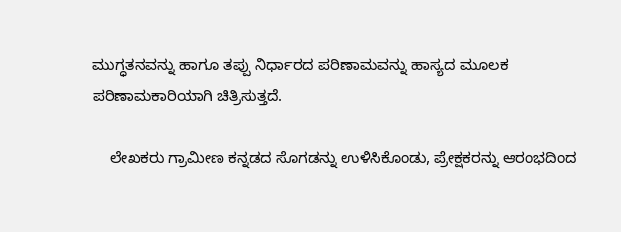ಮುಗ್ಧತನವನ್ನು ಹಾಗೂ ತಪ್ಪು ನಿರ್ಧಾರದ ಪರಿಣಾಮವನ್ನು ಹಾಸ್ಯದ ಮೂಲಕ ಪರಿಣಾಮಕಾರಿಯಾಗಿ ಚಿತ್ರಿಸುತ್ತದೆ.

    ಲೇಖಕರು ಗ್ರಾಮೀಣ ಕನ್ನಡದ ಸೊಗಡನ್ನು ಉಳಿಸಿಕೊಂಡು, ಪ್ರೇಕ್ಷಕರನ್ನು ಆರಂಭದಿಂದ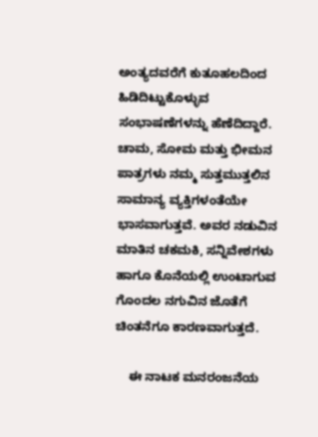ಅಂತ್ಯದವರೆಗೆ ಕುತೂಹಲದಿಂದ ಹಿಡಿದಿಟ್ಟುಕೊಳ್ಳುವ ಸಂಭಾಷಣೆಗಳನ್ನು ಹೆಣೆದಿದ್ದಾರೆ. ಚಾಮ, ಸೋಮ ಮತ್ತು ಭೀಮನ ಪಾತ್ರಗಳು ನಮ್ಮ ಸುತ್ತಮುತ್ತಲಿನ ಸಾಮಾನ್ಯ ವ್ಯಕ್ತಿಗಳಂತೆಯೇ ಭಾಸವಾಗುತ್ತವೆ. ಅವರ ನಡುವಿನ ಮಾತಿನ ಚಕಮಕಿ, ಸನ್ನಿವೇಶಗಳು ಹಾಗೂ ಕೊನೆಯಲ್ಲಿ ಉಂಟಾಗುವ ಗೊಂದಲ ನಗುವಿನ ಜೊತೆಗೆ ಚಿಂತನೆಗೂ ಕಾರಣವಾಗುತ್ತದೆ.

    ಈ ನಾಟಕ ಮನರಂಜನೆಯ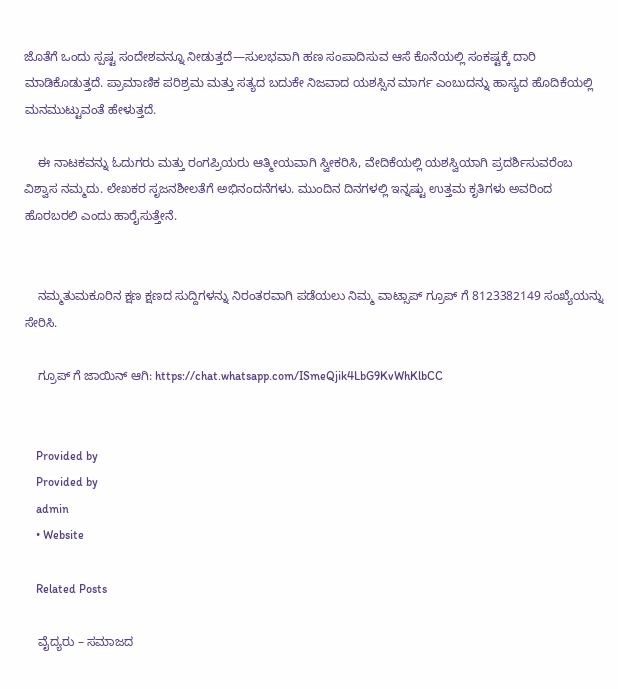ಜೊತೆಗೆ ಒಂದು ಸ್ಪಷ್ಟ ಸಂದೇಶವನ್ನೂ ನೀಡುತ್ತದೆ—ಸುಲಭವಾಗಿ ಹಣ ಸಂಪಾದಿಸುವ ಆಸೆ ಕೊನೆಯಲ್ಲಿ ಸಂಕಷ್ಟಕ್ಕೆ ದಾರಿ ಮಾಡಿಕೊಡುತ್ತದೆ. ಪ್ರಾಮಾಣಿಕ ಪರಿಶ್ರಮ ಮತ್ತು ಸತ್ಯದ ಬದುಕೇ ನಿಜವಾದ ಯಶಸ್ಸಿನ ಮಾರ್ಗ ಎಂಬುದನ್ನು ಹಾಸ್ಯದ ಹೊದಿಕೆಯಲ್ಲಿ ಮನಮುಟ್ಟುವಂತೆ ಹೇಳುತ್ತದೆ.

    ಈ ನಾಟಕವನ್ನು ಓದುಗರು ಮತ್ತು ರಂಗಪ್ರಿಯರು ಆತ್ಮೀಯವಾಗಿ ಸ್ವೀಕರಿಸಿ, ವೇದಿಕೆಯಲ್ಲಿ ಯಶಸ್ವಿಯಾಗಿ ಪ್ರದರ್ಶಿಸುವರೆಂಬ ವಿಶ್ವಾಸ ನಮ್ಮದು. ಲೇಖಕರ ಸೃಜನಶೀಲತೆಗೆ ಅಭಿನಂದನೆಗಳು. ಮುಂದಿನ ದಿನಗಳಲ್ಲಿ ಇನ್ನಷ್ಟು ಉತ್ತಮ ಕೃತಿಗಳು ಅವರಿಂದ ಹೊರಬರಲಿ ಎಂದು ಹಾರೈಸುತ್ತೇನೆ.


    ನಮ್ಮತುಮಕೂರಿನ ಕ್ಷಣ ಕ್ಷಣದ ಸುದ್ದಿಗಳನ್ನು ನಿರಂತರವಾಗಿ ಪಡೆಯಲು ನಿಮ್ಮ ವಾಟ್ಸಾಪ್ ಗ್ರೂಪ್ ಗೆ 8123382149 ಸಂಖ್ಯೆಯನ್ನು ಸೇರಿಸಿ.

    ಗ್ರೂಪ್ ಗೆ ಜಾಯಿನ್ ಆಗಿ: https://chat.whatsapp.com/ISmeQjik4LbG9KvWhKlbCC


    Provided by
    Provided by
    admin
    • Website

    Related Posts

    ವೈದ್ಯರು – ಸಮಾಜದ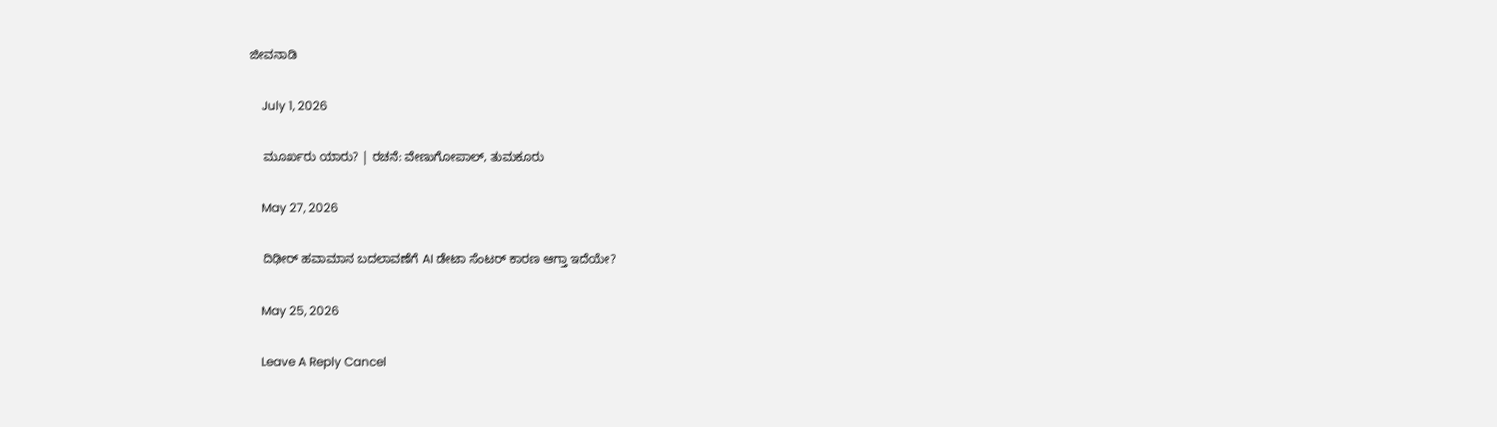ಜೀವನಾಡಿ

    July 1, 2026

    ಮೂರ್ಖರು ಯಾರು? | ರಚನೆ: ವೇಣುಗೋಪಾಲ್, ತುಮಕೂರು

    May 27, 2026

    ದಿಢೀರ್ ಹವಾಮಾನ ಬದಲಾವಣೆಗೆ AI ಡೇಟಾ ಸೆಂಟರ್‌ ಕಾರಣ ಆಗ್ತಾ ಇದೆಯೇ?

    May 25, 2026

    Leave A Reply Cancel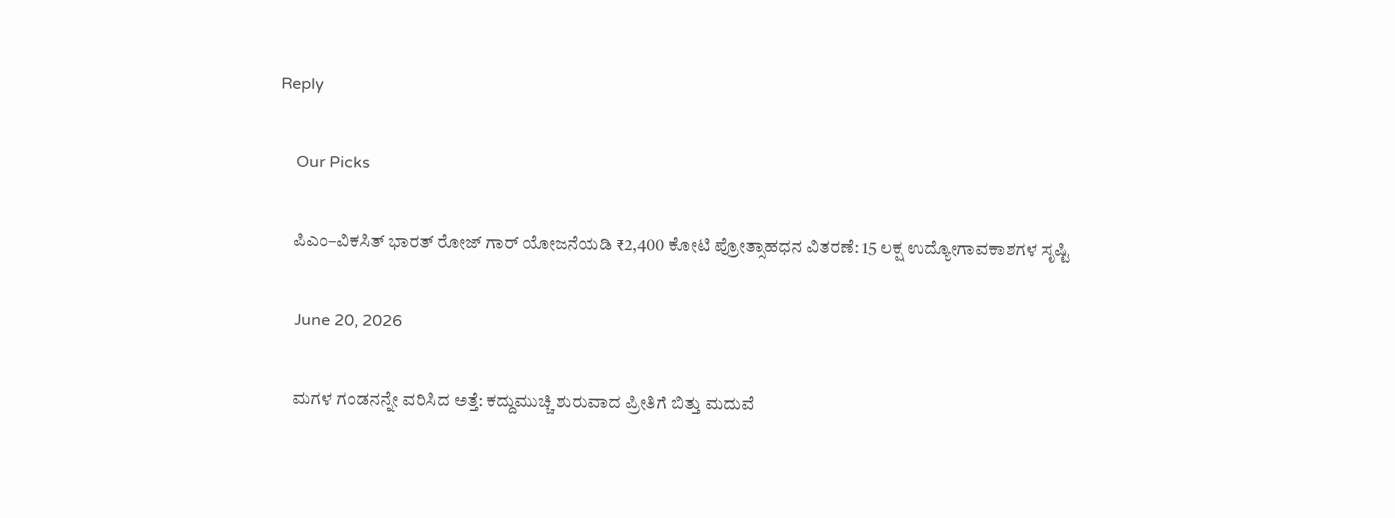Reply

    Our Picks

    ಪಿಎಂ–ವಿಕಸಿತ್ ಭಾರತ್ ರೋಜ್‌ ಗಾರ್ ಯೋಜನೆಯಡಿ ₹2,400 ಕೋಟಿ ಪ್ರೋತ್ಸಾಹಧನ ವಿತರಣೆ: 15 ಲಕ್ಷ ಉದ್ಯೋಗಾವಕಾಶಗಳ ಸೃಷ್ಟಿ

    June 20, 2026

    ಮಗಳ ಗಂಡನನ್ನೇ ವರಿಸಿದ ಅತ್ತೆ: ಕದ್ದುಮುಚ್ಚಿ ಶುರುವಾದ ಪ್ರೀತಿಗೆ ಬಿತ್ತು ಮದುವೆ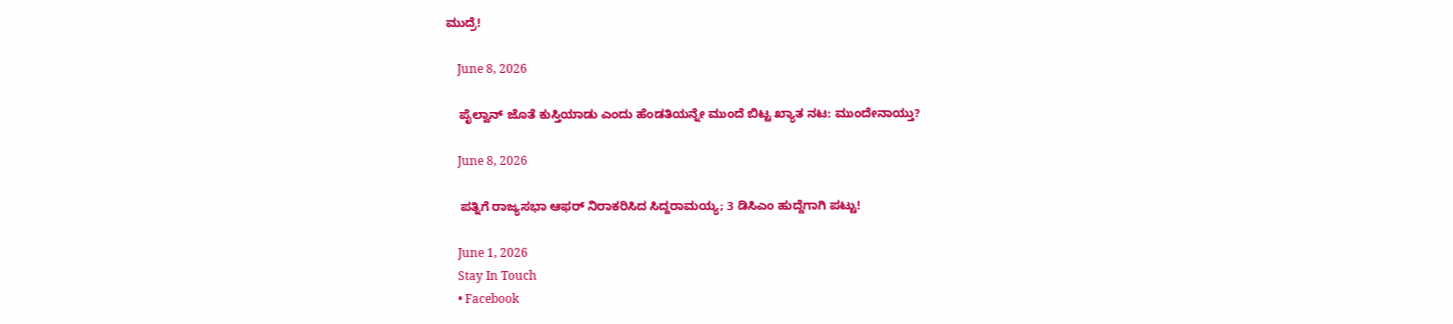ಮುದ್ರೆ!

    June 8, 2026

    ಪೈಲ್ವಾನ್ ಜೊತೆ ಕುಸ್ತಿಯಾಡು ಎಂದು ಹೆಂಡತಿಯನ್ನೇ ಮುಂದೆ ಬಿಟ್ಟ ಖ್ಯಾತ ನಟ: ಮುಂದೇನಾಯ್ತು?

    June 8, 2026

    ಪತ್ನಿಗೆ ರಾಜ್ಯಸಭಾ ಆಫರ್ ನಿರಾಕರಿಸಿದ ಸಿದ್ದರಾಮಯ್ಯ; 3 ಡಿಸಿಎಂ ಹುದ್ದೆಗಾಗಿ ಪಟ್ಟು!

    June 1, 2026
    Stay In Touch
    • Facebook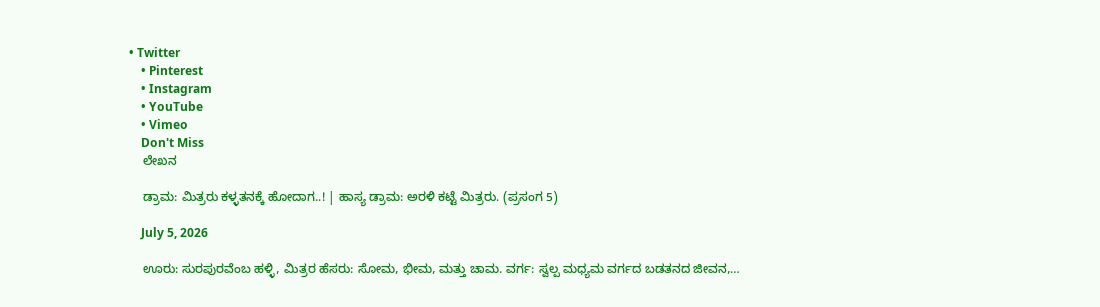• Twitter
    • Pinterest
    • Instagram
    • YouTube
    • Vimeo
    Don't Miss
    ಲೇಖನ

    ಡ್ರಾಮ: ಮಿತ್ರರು ಕಳ್ಳತನಕ್ಕೆ ಹೋದಾಗ..! | ಹಾಸ್ಯ ಡ್ರಾಮ: ಅರಳಿ ಕಟ್ಟೆ ಮಿತ್ರರು. (ಪ್ರಸಂಗ 5)

    July 5, 2026

    ಊರು: ಸುರಪುರವೆಂಬ ಹಳ್ಳಿ, ಮಿತ್ರರ ಹೆಸರು: ಸೋಮ, ಭೀಮ, ಮತ್ತು ಚಾಮ. ವರ್ಗ: ಸ್ವಲ್ಪ ಮಧ್ಯಮ ವರ್ಗದ ಬಡತನದ ಜೀವನ,…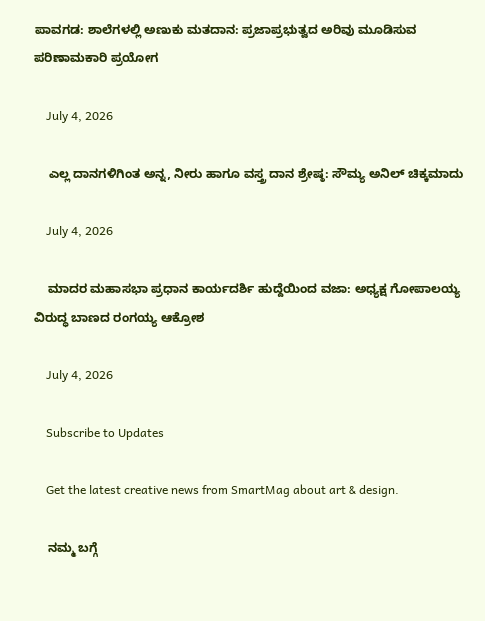ಪಾವಗಡ: ಶಾಲೆಗಳಲ್ಲಿ ಅಣುಕು ಮತದಾನ: ಪ್ರಜಾಪ್ರಭುತ್ವದ ಅರಿವು ಮೂಡಿಸುವ ಪರಿಣಾಮಕಾರಿ ಪ್ರಯೋಗ

    July 4, 2026

    ಎಲ್ಲ ದಾನಗಳಿಗಿಂತ ಅನ್ನ, ನೀರು ಹಾಗೂ ವಸ್ತ್ರ ದಾನ ಶ್ರೇಷ್ಠ: ಸೌಮ್ಯ ಅನಿಲ್ ಚಿಕ್ಕಮಾದು

    July 4, 2026

    ಮಾದರ ಮಹಾಸಭಾ ಪ್ರಧಾನ ಕಾರ್ಯದರ್ಶಿ ಹುದ್ದೆಯಿಂದ ವಜಾ: ಅಧ್ಯಕ್ಷ ಗೋಪಾಲಯ್ಯ ವಿರುದ್ಧ ಬಾಣದ ರಂಗಯ್ಯ ಆಕ್ರೋಶ

    July 4, 2026

    Subscribe to Updates

    Get the latest creative news from SmartMag about art & design.

    ನಮ್ಮ ಬಗ್ಗೆ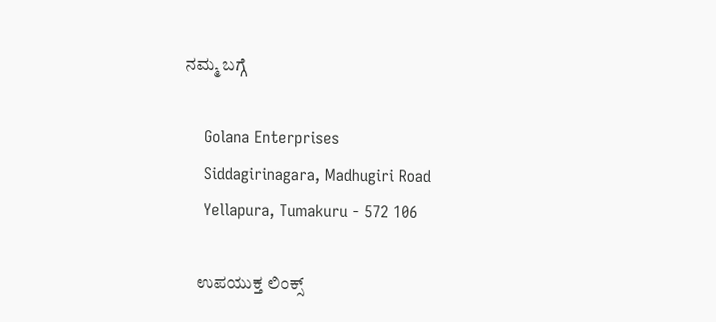ನಮ್ಮ ಬಗ್ಗೆ

    Golana Enterprises
    Siddagirinagara, Madhugiri Road
    Yellapura, Tumakuru - 572 106

    ಉಪಯುಕ್ತ ಲಿಂಕ್ಸ್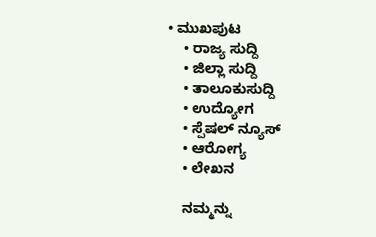• ಮುಖಪುಟ
    • ರಾಜ್ಯ ಸುದ್ದಿ
    • ಜಿಲ್ಲಾ ಸುದ್ದಿ
    • ತಾಲೂಕುಸುದ್ದಿ
    • ಉದ್ಯೋಗ
    • ಸ್ಪೆಷಲ್ ನ್ಯೂಸ್
    • ಆರೋಗ್ಯ
    • ಲೇಖನ

    ನಮ್ಮನ್ನು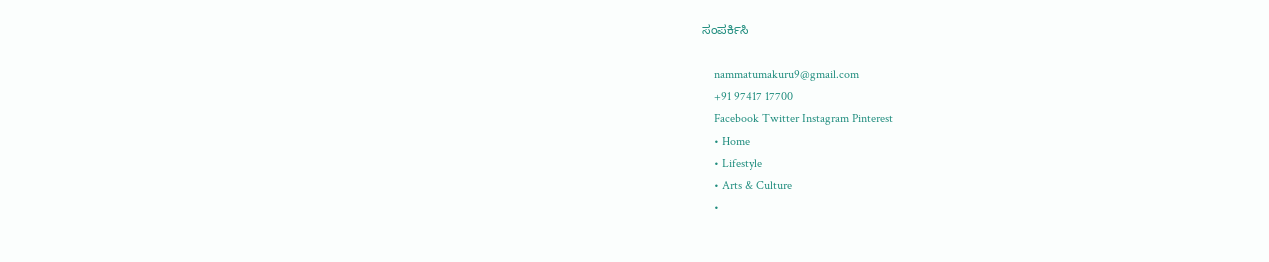ಸಂಪರ್ಕಿಸಿ

    nammatumakuru9@gmail.com
    +91 97417 17700
    Facebook Twitter Instagram Pinterest
    • Home
    • Lifestyle
    • Arts & Culture
    •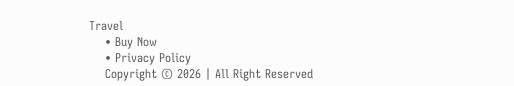Travel
    • Buy Now
    • Privacy Policy
    Copyright © 2026 | All Right Reserved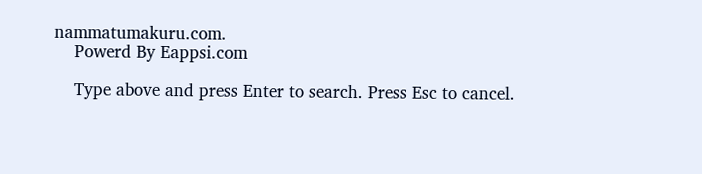nammatumakuru.com.
    Powerd By Eappsi.com

    Type above and press Enter to search. Press Esc to cancel.